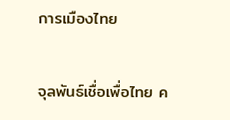การเมืองไทย

จุลพันธ์เชื่อเพื่อไทย ค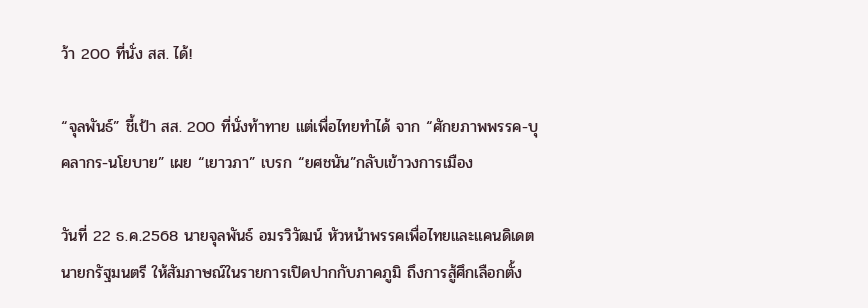ว้า 200 ที่นั่ง สส. ได้!

“จุลพันธ์” ชี้เป้า สส. 200 ที่นั่งท้าทาย แต่เพื่อไทยทำได้ จาก “ศักยภาพพรรค-บุคลากร-นโยบาย” เผย “เยาวภา” เบรก “ยศชนัน”กลับเข้าวงการเมือง

วันที่ 22 ธ.ค.2568 นายจุลพันธ์ อมรวิวัฒน์ หัวหน้าพรรคเพื่อไทยและแคนดิเดตนายกรัฐมนตรี ให้สัมภาษณ์ในรายการเปิดปากกับภาคภูมิ ถึงการสู้ศึกเลือกตั้ง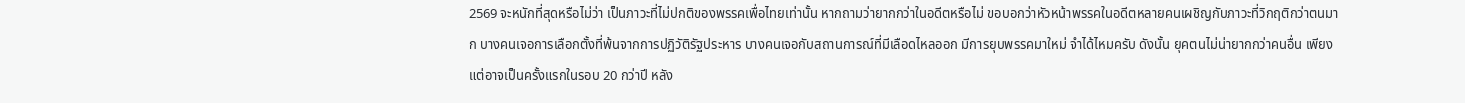2569 จะหนักที่สุดหรือไม่ว่า เป็นภาวะที่ไม่ปกติของพรรคเพื่อไทยเท่านั้น หากถามว่ายากกว่าในอดีตหรือไม่ ขอบอกว่าหัวหน้าพรรคในอดีตหลายคนเผชิญกับภาวะที่วิกฤติกว่าตนมาก บางคนเจอการเลือกตั้งที่พ้นจากการปฏิวัติรัฐประหาร บางคนเจอกับสถานการณ์ที่มีเลือดไหลออก มีการยุบพรรคมาใหม่ จำได้ไหมครับ ดังนั้น ยุคตนไม่น่ายากกว่าคนอื่น เพียงแต่อาจเป็นครั้งแรกในรอบ 20 กว่าปี หลัง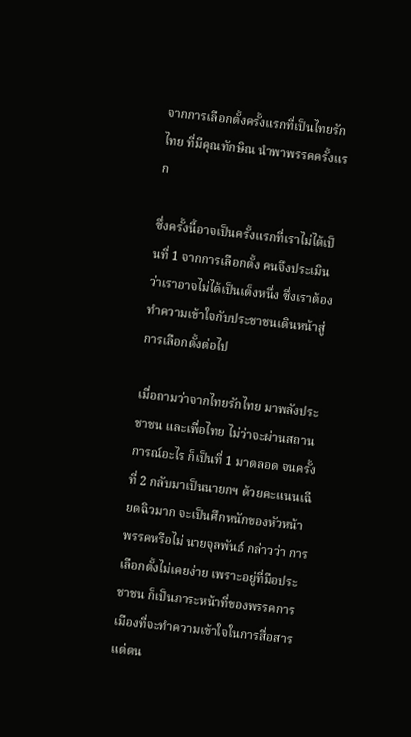จากการเลือกตั้งครั้งแรกที่เป็นไทยรักไทย ที่มีคุณทักษิณ นำพาพรรคครั้งแรก

ซึ่งครั้งนี้อาจเป็นครั้งแรกที่เราไม่ได้เป็นที่ 1 จากการเลือกตั้ง คนจึงประเมินว่าเราอาจไม่ได้เป็นเต็งหนึ่ง ซึ่งเราต้องทำความเข้าใจกับประชาชนเดินหน้าสู่การเลือกตั้งต่อไป

เมื่อถามว่าจากไทยรักไทย มาพลังประชาชน และเพื่อไทย ไม่ว่าจะผ่านสถานการณ์อะไร ก็เป็นที่ 1 มาตลอด จนครั้งที่ 2 กลับมาเป็นนายกฯ ด้วยคะแนนเฉียดฉิวมาก จะเป็นศึกหนักของหัวหน้าพรรคหรือไม่ นายจุลพันธ์ กล่าวว่า การเลือกตั้งไม่เคยง่าย เพราะอยู่ที่มือประชาชน ก็เป็นภาระหน้าที่ของพรรคการเมืองที่จะทำความเข้าใจในการสื่อสาร แต่ตน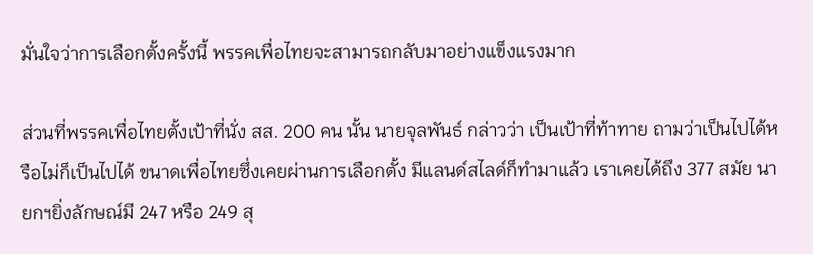มั่นใจว่าการเลือกตั้งครั้งนี้ พรรคเพื่อไทยจะสามารถกลับมาอย่างแข็งแรงมาก

ส่วนที่พรรคเพื่อไทยตั้งเป้าที่นั่ง สส. 200 คน นั้น นายจุลพันธ์ กล่าวว่า เป็นเป้าที่ท้าทาย ถามว่าเป็นไปได้หรือไม่ก็เป็นไปได้ ขนาดเพื่อไทยซึ่งเคยผ่านการเลือกตั้ง มีแลนด์สไลด์ก็ทำมาแล้ว เราเคยได้ถึง 377 สมัย นายกฯยิ่งลักษณ์มี 247 หรือ 249 สุ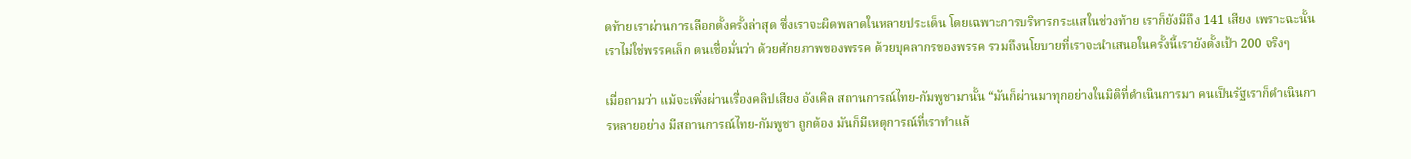ดท้ายเราผ่านการเลือกตั้งครั้งล่าสุด ซึ่งเราจะผิดพลาดในหลายประเด็น โดยเฉพาะการบริหารกระแสในช่วงท้าย เราก็ยังมีถึง 141 เสียง เพราะฉะนั้นเราไม่ใช่พรรคเล็ก ตนเชื่อมั่นว่า ด้วยศักยภาพของพรรค ด้วยบุคลากรของพรรค รวมถึงนโยบายที่เราจะนำเสนอในครั้งนี้เรายังตั้งเป้า 200 จริงๆ

เมื่อถามว่า แม้จะเพิ่งผ่านเรื่องคลิปเสียง อังเคิล สถานการณ์ไทย-กัมพูชามานั้น “มันก็ผ่านมาทุกอย่างในมิติที่ดำเนินการมา คนเป็นรัฐเราก็ดำเนินการหลายอย่าง มีสถานการณ์ไทย-กัมพูชา ถูกต้อง มันก็มีเหตุการณ์ที่เราทำแล้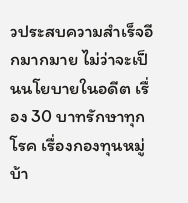วประสบความสำเร็จอีกมากมาย ไม่ว่าจะเป็นนโยบายในอดีต เรื่อง 30 บาทรักษาทุกโรค เรื่องกองทุนหมู่บ้า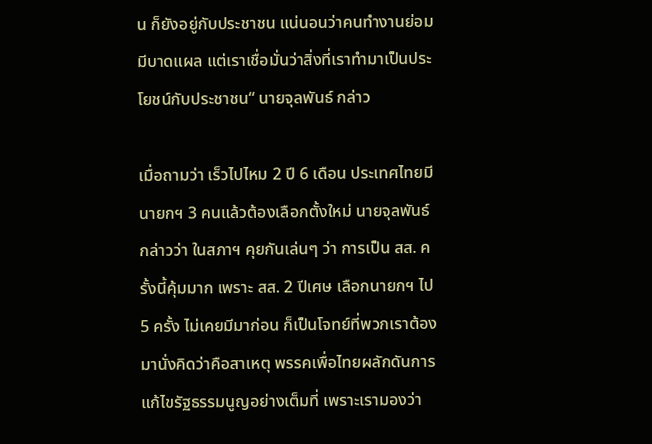น ก็ยังอยู่กับประชาชน แน่นอนว่าคนทำงานย่อมมีบาดแผล แต่เราเชื่อมั่นว่าสิ่งที่เราทำมาเป็นประโยชน์กับประชาชน“ นายจุลพันธ์ กล่าว

เมื่อถามว่า เร็วไปไหม 2 ปี 6 เดือน ประเทศไทยมีนายกฯ 3 คนแล้วต้องเลือกตั้งใหม่ นายจุลพันธ์ กล่าวว่า ในสภาฯ คุยกันเล่นๆ ว่า การเป็น สส. ครั้งนี้คุ้มมาก เพราะ สส. 2 ปีเศษ เลือกนายกฯ ไป 5 ครั้ง ไม่เคยมีมาก่อน ก็เป็นโจทย์ที่พวกเราต้องมานั่งคิดว่าคือสาเหตุ พรรคเพื่อไทยผลักดันการแก้ไขรัฐธรรมนูญอย่างเต็มที่ เพราะเรามองว่า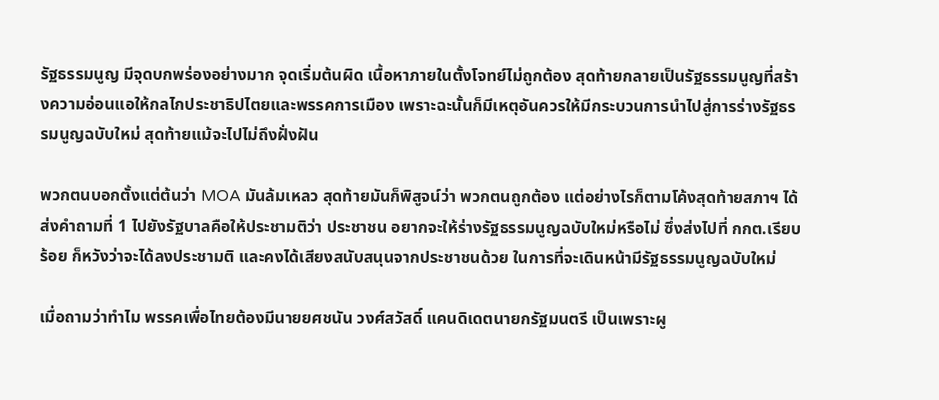รัฐธรรมนูญ มีจุดบกพร่องอย่างมาก จุดเริ่มต้นผิด เนื้อหาภายในตั้งโจทย์ไม่ถูกต้อง สุดท้ายกลายเป็นรัฐธรรมนูญที่สร้างความอ่อนแอให้กลไกประชาธิปไตยและพรรคการเมือง เพราะฉะนั้นก็มีเหตุอันควรให้มีกระบวนการนำไปสู่การร่างรัฐธรรมนูญฉบับใหม่ สุดท้ายแม้จะไปไม่ถึงฝั่งฝัน

พวกตนบอกตั้งแต่ต้นว่า MOA มันล้มเหลว สุดท้ายมันก็พิสูจน์ว่า พวกตนถูกต้อง แต่อย่างไรก็ตามโค้งสุดท้ายสภาฯ ได้ส่งคำถามที่ 1 ไปยังรัฐบาลคือให้ประชามติว่า ประชาชน อยากจะให้ร่างรัฐธรรมนูญฉบับใหม่หรือไม่ ซึ่งส่งไปที่ กกต.เรียบร้อย ก็หวังว่าจะได้ลงประชามติ และคงได้เสียงสนับสนุนจากประชาชนด้วย ในการที่จะเดินหน้ามีรัฐธรรมนูญฉบับใหม่

เมื่อถามว่าทำไม พรรคเพื่อไทยต้องมีนายยศชนัน วงศ์สวัสดิ์ แคนดิเดตนายกรัฐมนตรี เป็นเพราะผู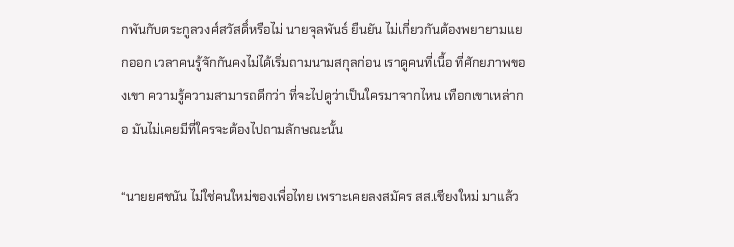กพันกับตระกูลวงศ์สวัสดิ์หรือไม่ นายจุลพันธ์ ยืนยัน ไม่เกี่ยวกันต้องพยายามแยกออก เวลาคนรู้จักกันคงไม่ได้เริ่มถามนามสกุลก่อน เราดูคนที่เนื้อ ที่ศักยภาพของเขา ความรู้ความสามารถดีกว่า ที่จะไปดูว่าเป็นใครมาจากไหน เทือกเขาเหล่ากอ มันไม่เคยมีที่ใครจะต้องไปถามลักษณะนั้น

“นายยศชนัน ไม่ใช่คนใหม่ของเพื่อไทย เพราะเคยลงสมัคร สส.เชียงใหม่ มาแล้ว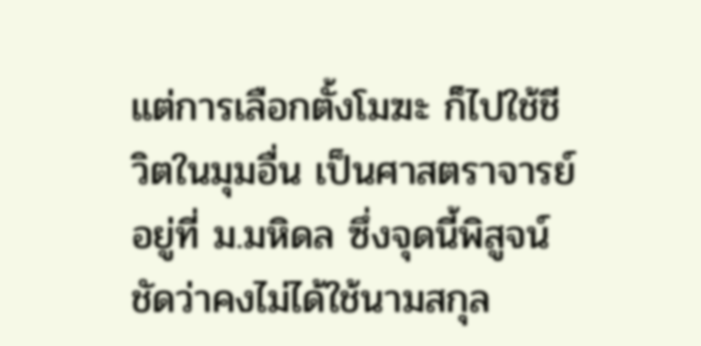แต่การเลือกตั้งโมฆะ ก็ไปใช้ชีวิตในมุมอื่น เป็นศาสตราจารย์ อยู่ที่ ม.มหิดล ซึ่งจุดนี้พิสูจน์ชัดว่าคงไม่ได้ใช้นามสกุล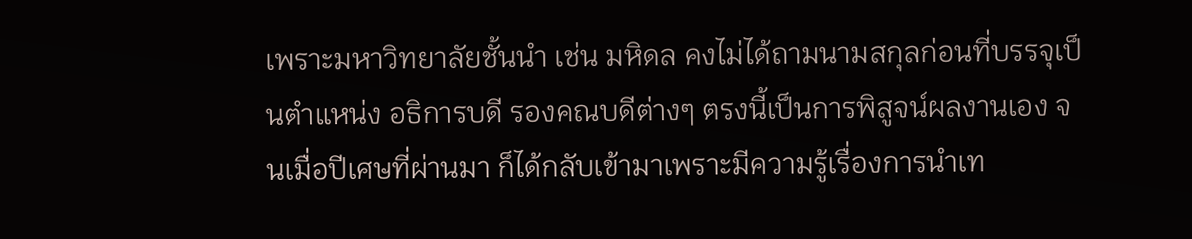เพราะมหาวิทยาลัยชั้นนำ เช่น มหิดล คงไม่ได้ถามนามสกุลก่อนที่บรรจุเป็นตำแหน่ง อธิการบดี รองคณบดีต่างๆ ตรงนี้เป็นการพิสูจน์ผลงานเอง จนเมื่อปีเศษที่ผ่านมา ก็ได้กลับเข้ามาเพราะมีความรู้เรื่องการนำเท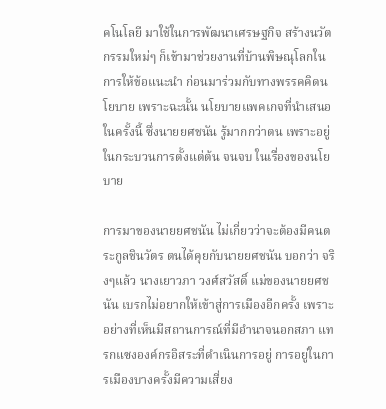คโนโลยี มาใช้ในการพัฒนาเศรษฐกิจ สร้างนวัตกรรมใหม่ๆ ก็เข้ามาช่วยงานที่บ้านพิษณุโลกในการให้ข้อแนะนำ ก่อนมาร่วมกับทางพรรคคิดนโยบาย เพราะฉะนั้น นโยบายแพคเกจที่นำเสนอในครั้งนี้ ซึ่งนายยศชนัน รู้มากกว่าตน เพราะอยู่ในกระบวนการตั้งแต่ต้น จนจบ ในเรื่องของนโยบาย

การมาของนายยศชนัน ไม่เกี่ยวว่าจะต้องมีคนตระกูลชินวัตร ตนได้คุยกับนายยศชนัน บอกว่า จริงๆแล้ว นางเยาวภา วงศ์สวัสดิ์ แม่ของนายยศชนัน เบรกไม่อยากให้เข้าสู่การเมืองอีกครั้ง เพราะอย่างที่เห็นมีสถานการณ์ที่มีอำนาจนอกสภา แทรกแซงองค์กรอิสระที่ดำเนินการอยู่ การอยู่ในการเมืองบางครั้งมีความเสี่ยง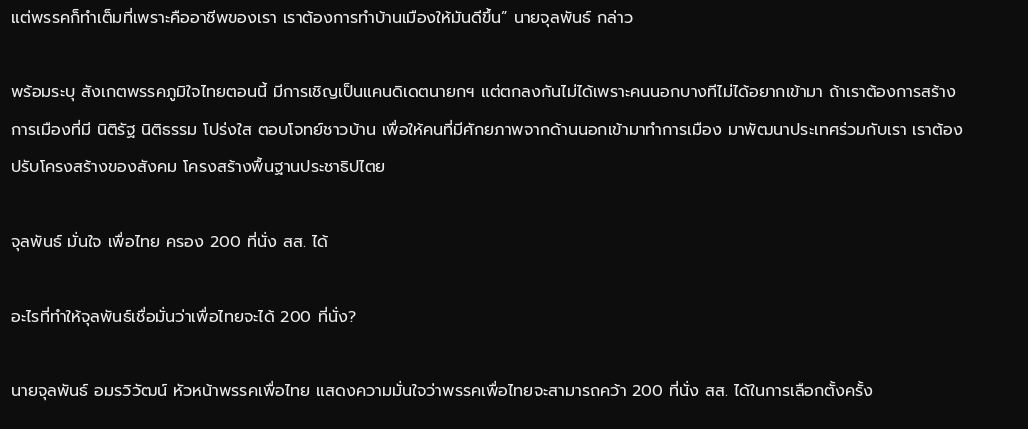แต่พรรคก็ทำเต็มที่เพราะคืออาชีพของเรา เราต้องการทำบ้านเมืองให้มันดีขึ้น” นายจุลพันธ์ กล่าว

พร้อมระบุ สังเกตพรรคภูมิใจไทยตอนนี้ มีการเชิญเป็นแคนดิเดตนายกฯ แต่ตกลงกันไม่ได้เพราะคนนอกบางทีไม่ได้อยากเข้ามา ถ้าเราต้องการสร้างการเมืองที่มี นิติรัฐ นิติธรรม โปร่งใส ตอบโจทย์ชาวบ้าน เพื่อให้คนที่มีศักยภาพจากด้านนอกเข้ามาทำการเมือง มาพัฒนาประเทศร่วมกับเรา เราต้องปรับโครงสร้างของสังคม โครงสร้างพื้นฐานประชาธิปไตย

จุลพันธ์ มั่นใจ เพื่อไทย ครอง 200 ที่นั่ง สส. ได้

อะไรที่ทำให้จุลพันธ์เชื่อมั่นว่าเพื่อไทยจะได้ 200 ที่นั่ง?

นายจุลพันธ์ อมรวิวัฒน์ หัวหน้าพรรคเพื่อไทย แสดงความมั่นใจว่าพรรคเพื่อไทยจะสามารถคว้า 200 ที่นั่ง สส. ได้ในการเลือกตั้งครั้ง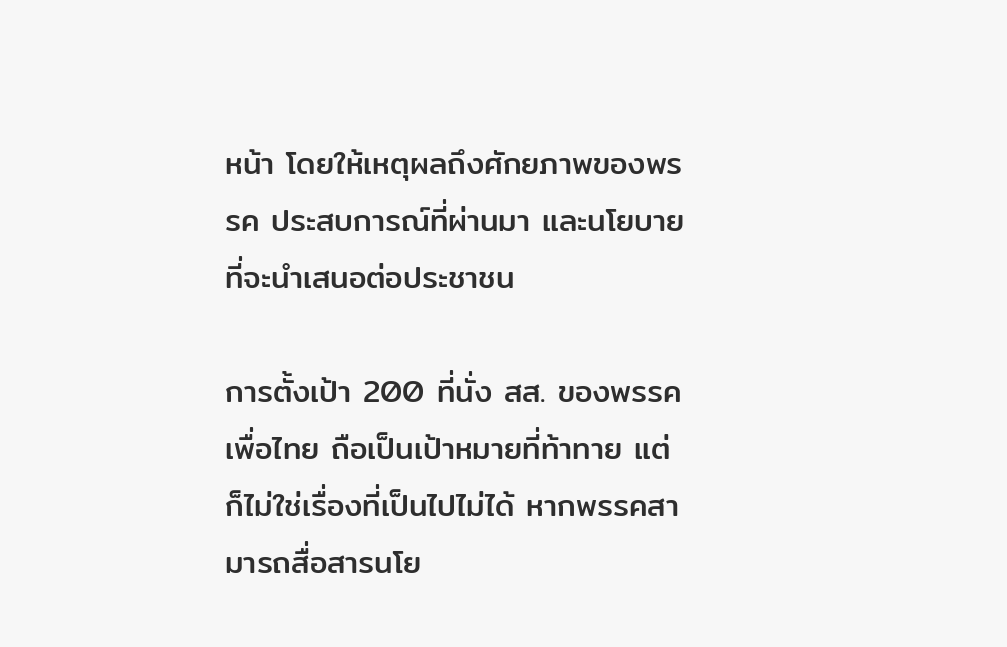หน้า โดยให้เหตุผลถึงศักยภาพของพรรค ประสบการณ์ที่ผ่านมา และนโยบายที่จะนำเสนอต่อประชาชน

การตั้งเป้า 200 ที่นั่ง สส. ของพรรคเพื่อไทย ถือเป็นเป้าหมายที่ท้าทาย แต่ก็ไม่ใช่เรื่องที่เป็นไปไม่ได้ หากพรรคสามารถสื่อสารนโย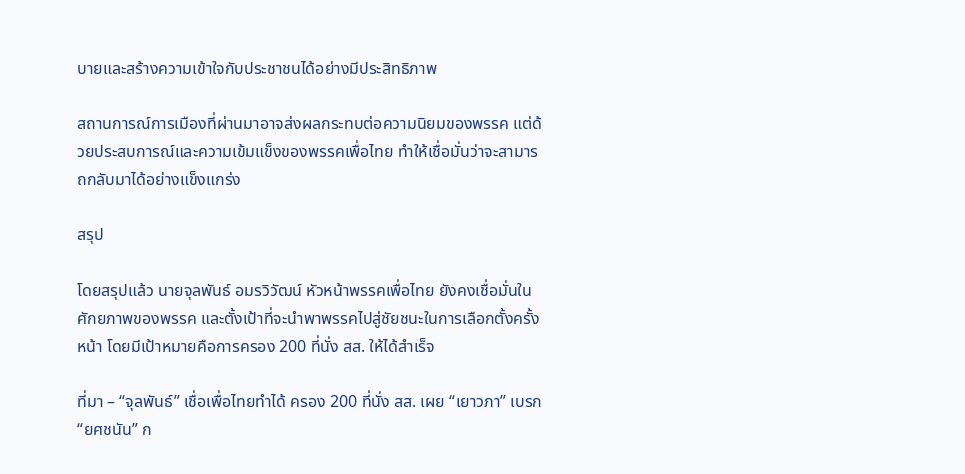บายและสร้างความเข้าใจกับประชาชนได้อย่างมีประสิทธิภาพ

สถานการณ์การเมืองที่ผ่านมาอาจส่งผลกระทบต่อความนิยมของพรรค แต่ด้วยประสบการณ์และความเข้มแข็งของพรรคเพื่อไทย ทำให้เชื่อมั่นว่าจะสามารถกลับมาได้อย่างแข็งแกร่ง

สรุป

โดยสรุปแล้ว นายจุลพันธ์ อมรวิวัฒน์ หัวหน้าพรรคเพื่อไทย ยังคงเชื่อมั่นในศักยภาพของพรรค และตั้งเป้าที่จะนำพาพรรคไปสู่ชัยชนะในการเลือกตั้งครั้งหน้า โดยมีเป้าหมายคือการครอง 200 ที่นั่ง สส. ให้ได้สำเร็จ

ที่มา – “จุลพันธ์” เชื่อเพื่อไทยทำได้ ครอง 200 ที่นั่ง สส. เผย “เยาวภา” เบรก “ยศชนัน” ก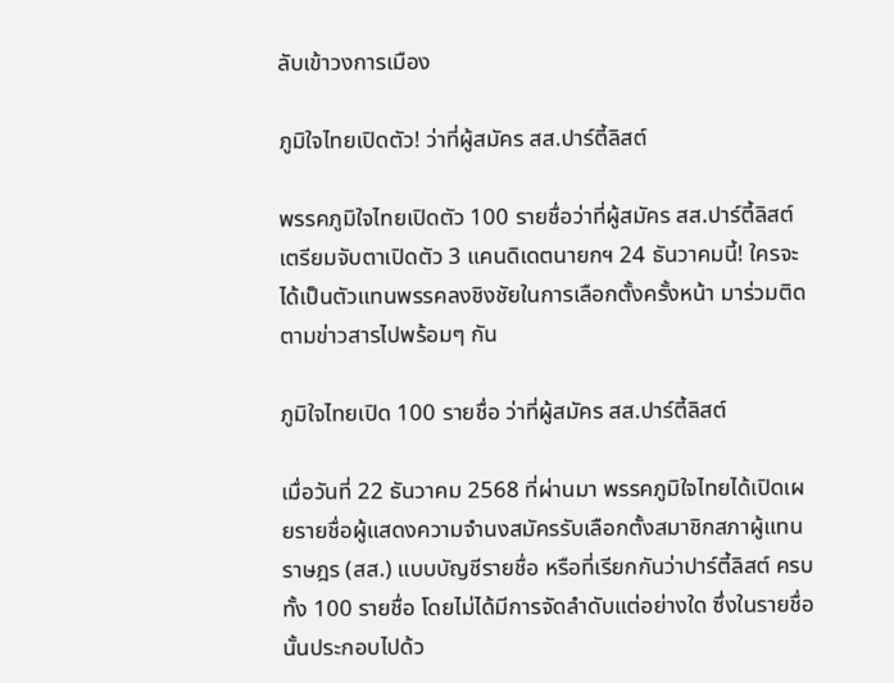ลับเข้าวงการเมือง

ภูมิใจไทยเปิดตัว! ว่าที่ผู้สมัคร สส.ปาร์ตี้ลิสต์

พรรคภูมิใจไทยเปิดตัว 100 รายชื่อว่าที่ผู้สมัคร สส.ปาร์ตี้ลิสต์ เตรียมจับตาเปิดตัว 3 แคนดิเดตนายกฯ 24 ธันวาคมนี้! ใครจะได้เป็นตัวแทนพรรคลงชิงชัยในการเลือกตั้งครั้งหน้า มาร่วมติดตามข่าวสารไปพร้อมๆ กัน

ภูมิใจไทยเปิด 100 รายชื่อ ว่าที่ผู้สมัคร สส.ปาร์ตี้ลิสต์

เมื่อวันที่ 22 ธันวาคม 2568 ที่ผ่านมา พรรคภูมิใจไทยได้เปิดเผยรายชื่อผู้แสดงความจำนงสมัครรับเลือกตั้งสมาชิกสภาผู้แทนราษฎร (สส.) แบบบัญชีรายชื่อ หรือที่เรียกกันว่าปาร์ตี้ลิสต์ ครบทั้ง 100 รายชื่อ โดยไม่ได้มีการจัดลำดับแต่อย่างใด ซึ่งในรายชื่อนั้นประกอบไปด้ว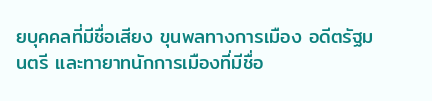ยบุคคลที่มีชื่อเสียง ขุนพลทางการเมือง อดีตรัฐมนตรี และทายาทนักการเมืองที่มีชื่อ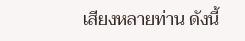เสียงหลายท่าน ดังนี้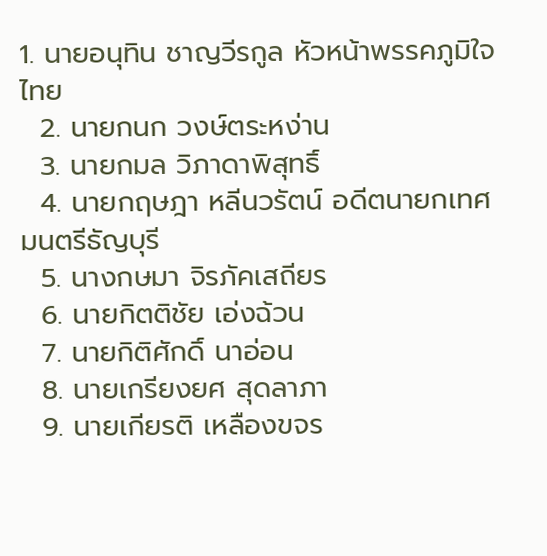1. นายอนุทิน ชาญวีรกูล หัวหน้าพรรคภูมิใจไทย
  2. นายกนก วงษ์ตระหง่าน
  3. นายกมล วิภาดาพิสุทธิ์
  4. นายกฤษฎา หลีนวรัตน์ อดีตนายกเทศมนตรีธัญบุรี
  5. นางกษมา จิรภัคเสถียร
  6. นายกิตติชัย เอ่งฉ้วน
  7. นายกิติศักดิ์ นาอ่อน
  8. นายเกรียงยศ สุดลาภา
  9. นายเกียรติ เหลืองขจร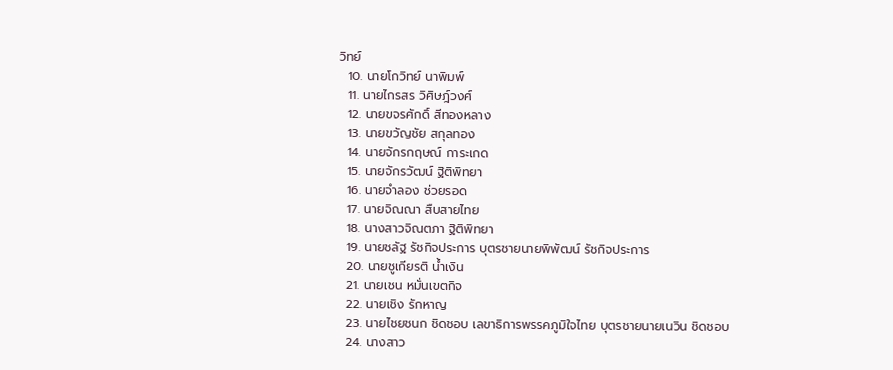วิทย์
  10. นายโกวิทย์ นาพิมพ์
  11. นายไกรสร วิศิษฎ์วงศ์
  12. นายขจรศักดิ์ สีทองหลาง
  13. นายขวัญชัย สกุลทอง
  14. นายจักรกฤษณ์ การะเกด
  15. นายจักรวัฒน์ ฐิติพิทยา
  16. นายจำลอง ช่วยรอด
  17. นายจิณณา สืบสายไทย
  18. นางสาวจิณตภา ฐิติพิทยา
  19. นายชลัฐ รัชกิจประการ บุตรชายนายพิพัฒน์ รัชกิจประการ
  20. นายชูเกียรติ น้ำเงิน
  21. นายเชน หมั่นเขตกิจ
  22. นายเชิง รักหาญ
  23. นายไชยชนก ชิดชอบ เลขาธิการพรรคภูมิใจไทย บุตรชายนายเนวิน ชิดชอบ
  24. นางสาว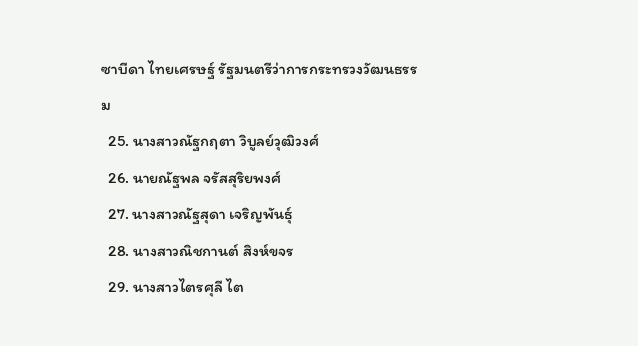ซาบีดา ไทยเศรษฐ์ รัฐมนตรีว่าการกระทรวงวัฒนธรรม
  25. นางสาวณัฐกฤตา วิบูลย์วุฒิวงศ์
  26. นายณัฐพล จรัสสุริยพงศ์
  27. นางสาวณัฐสุดา เจริญพันธุ์
  28. นางสาวณิชกานต์ สิงห์ขจร
  29. นางสาวไตรศุลี ไต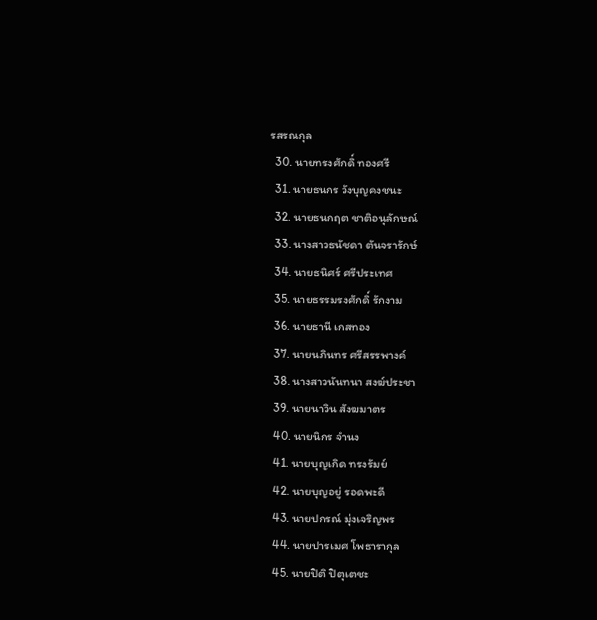รสรณกุล
  30. นายทรงศักดิ์ ทองศรี
  31. นายธนกร วังบุญคงชนะ
  32. นายธนกฤต ชาติอนุลักษณ์
  33. นางสาวธนัชดา ตันจรารักษ์
  34. นายธนิศร์ ศรีประเทศ
  35. นายธรรมรงศักดิ์ รักงาม
  36. นายธานี เกสทอง
  37. นายนภินทร ศรีสรรพางค์
  38. นางสาวนันทนา สงฆ์ประชา
  39. นายนาวิน สังฆมาตร
  40. นายนิกร จำนง
  41. นายบุญเกิด ทรงรัมย์
  42. นายบุญอยู่ รอดพะดี
  43. นายปกรณ์ มุ่งเจริญพร
  44. นายปารเมศ โพธารากุล
  45. นายปิติ ปิตุเตชะ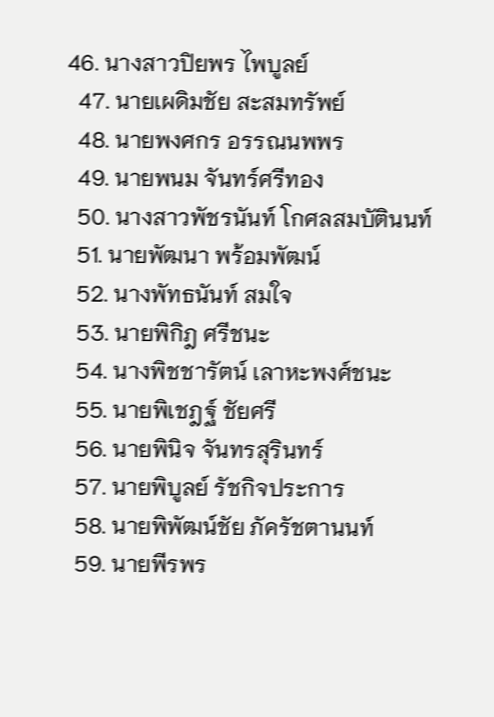46. นางสาวปิยพร ไพบูลย์
  47. นายเผดิมชัย สะสมทรัพย์
  48. นายพงศกร อรรณนพพร
  49. นายพนม จันทร์ศรีทอง
  50. นางสาวพัชรนันท์ โกศลสมบัตินนท์
  51. นายพัฒนา พร้อมพัฒน์
  52. นางพัทธนันท์ สมใจ
  53. นายพิกิฎ ศรีชนะ
  54. นางพิชชารัตน์ เลาหะพงศ์ชนะ
  55. นายพิเชฎฐ์ ชัยศรี
  56. นายพินิจ จันทรสุรินทร์
  57. นายพิบูลย์ รัชกิจประการ
  58. นายพิพัฒน์ชัย ภัครัชตานนท์
  59. นายพีรพร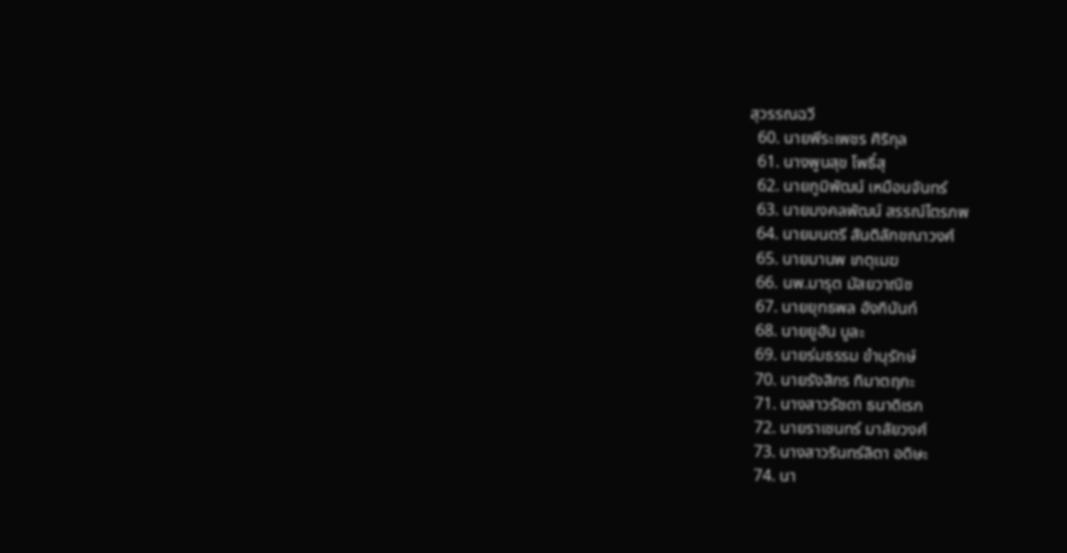สุวรรณฉวี
  60. นายพีระเพชร ศิริกุล
  61. นางพูนสุข โพธิ์สุ
  62. นายภูมิพัฒน์ เหมือนจันทร์
  63. นายมงคลพัฒน์ สรรณ์ไตรภพ
  64. นายมนตรี สันติลักขณาวงศ์
  65. นายมานพ เกตุเมฆ
  66. นพ.มารุต มัสยวาณิช
  67. นายยุทธพล อังกินันท์
  68. นายยูฮัน บูละ
  69. นายร่มธรรม ขำนุรักษ์
  70. นายรังสิกร ทิมาตฤกะ
  71. นางสาวรัชดา ธนาดิเรก
  72. นายราเชนทร์ มาลัยวงศ์
  73. นางสาวรินทร์ลิตา อดิษะ
  74. นา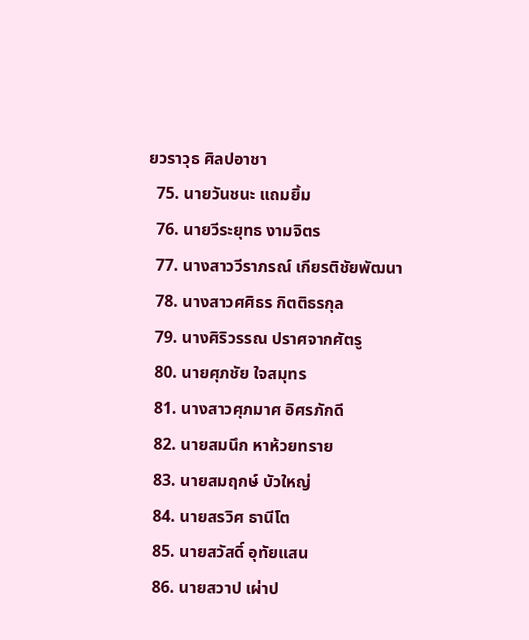ยวราวุธ ศิลปอาชา
  75. นายวันชนะ แถมยิ้ม
  76. นายวีระยุทธ งามจิตร
  77. นางสาววีราภรณ์ เกียรติชัยพัฒนา
  78. นางสาวศศิธร กิตติธรกุล
  79. นางศิริวรรณ ปราศจากศัตรู
  80. นายศุภชัย ใจสมุทร
  81. นางสาวศุภมาศ อิศรภักดี
  82. นายสมนึก หาห้วยทราย
  83. นายสมฤกษ์ บัวใหญ่
  84. นายสรวิศ ธานีโต
  85. นายสวัสดิ์ อุทัยแสน
  86. นายสวาป เผ่าป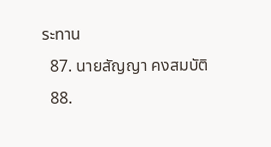ระทาน
  87. นายสัญญา คงสมบัติ
  88.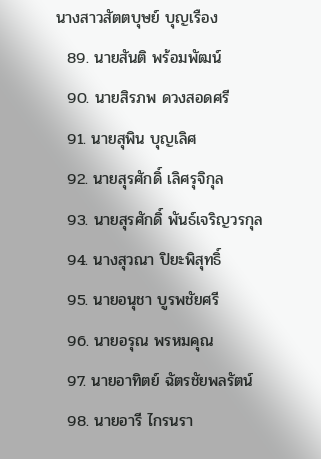นางสาวสัตตบุษย์ บุญเรือง
  89. นายสันติ พร้อมพัฒน์
  90. นายสิรภพ ดวงสอดศรี
  91. นายสุพิน บุญเลิศ
  92. นายสุรศักดิ์ เลิศรุจิกุล
  93. นายสุรศักดิ์ พันธ์เจริญวรกุล
  94. นางสุวณา ปิยะพิสุทธิ์
  95. นายอนุชา บูรพชัยศรี
  96. นายอรุณ พรหมคุณ
  97. นายอาทิตย์ ฉัตรชัยพลรัตน์
  98. นายอารี ไกรนรา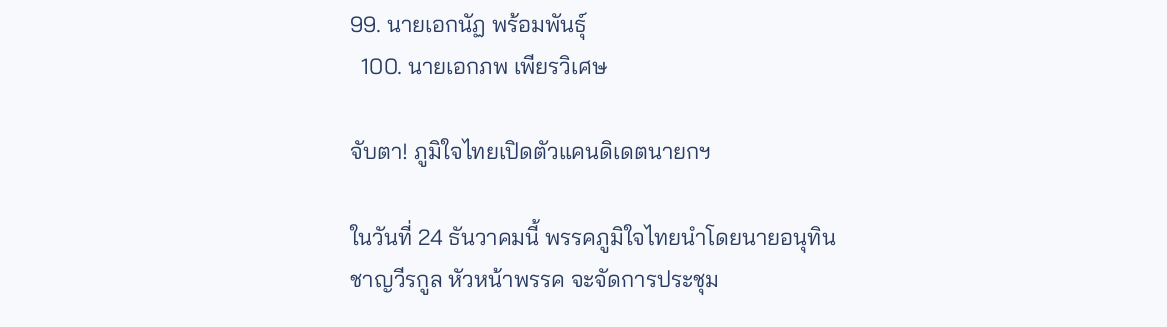99. นายเอกนัฏ พร้อมพันธุ์
  100. นายเอกภพ เพียรวิเศษ

จับตา! ภูมิใจไทยเปิดตัวแคนดิเดตนายกฯ

ในวันที่ 24 ธันวาคมนี้ พรรคภูมิใจไทยนำโดยนายอนุทิน ชาญวีรกูล หัวหน้าพรรค จะจัดการประชุม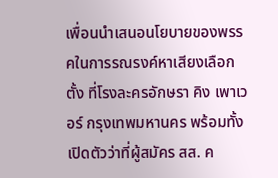เพื่อนนำเสนอนโยบายของพรรคในการรณรงค์หาเสียงเลือกตั้ง ที่โรงละครอักษรา คิง เพาเวอร์ กรุงเทพมหานคร พร้อมทั้งเปิดตัวว่าที่ผู้สมัคร สส. ค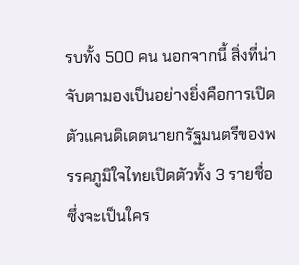รบทั้ง 500 คน นอกจากนี้ สิ่งที่น่าจับตามองเป็นอย่างยิ่งคือการเปิดตัวแคนดิเดตนายกรัฐมนตรีของพรรคภูมิใจไทยเปิดตัวทั้ง 3 รายชื่อ ซึ่งจะเป็นใคร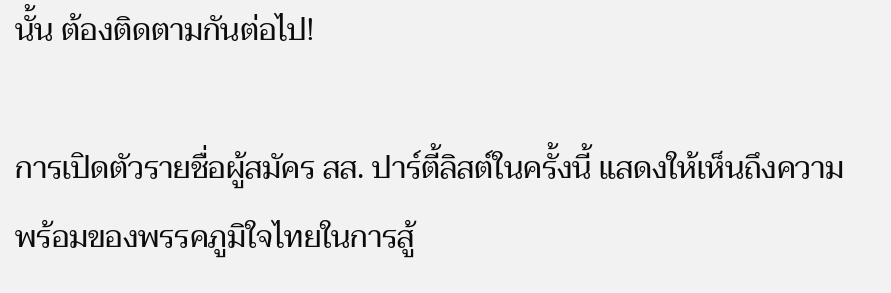นั้น ต้องติดตามกันต่อไป!

การเปิดตัวรายชื่อผู้สมัคร สส. ปาร์ตี้ลิสต์ในครั้งนี้ แสดงให้เห็นถึงความพร้อมของพรรคภูมิใจไทยในการสู้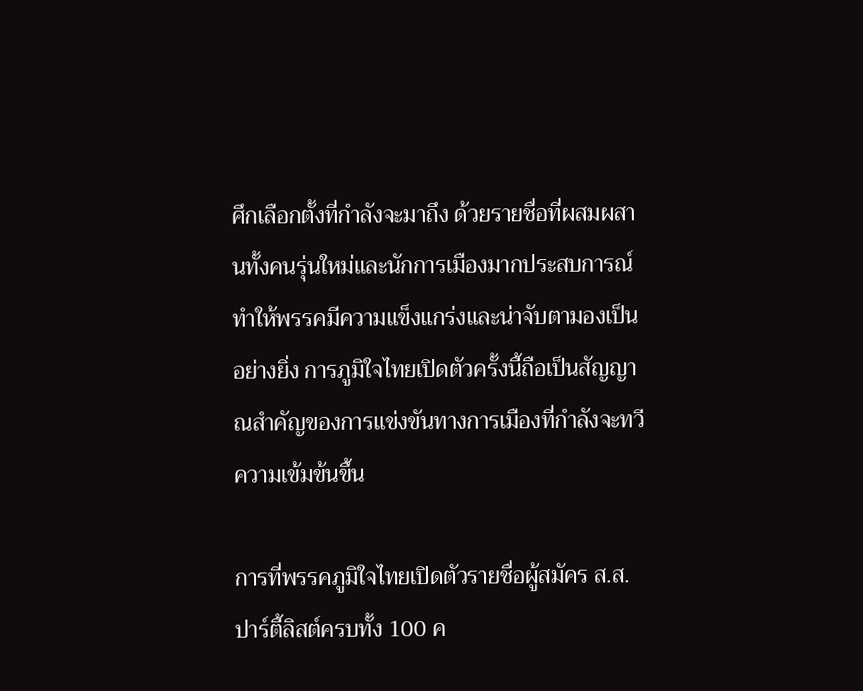ศึกเลือกตั้งที่กำลังจะมาถึง ด้วยรายชื่อที่ผสมผสานทั้งคนรุ่นใหม่และนักการเมืองมากประสบการณ์ ทำให้พรรคมีความแข็งแกร่งและน่าจับตามองเป็นอย่างยิ่ง การภูมิใจไทยเปิดตัวครั้งนี้ถือเป็นสัญญาณสำคัญของการแข่งขันทางการเมืองที่กำลังจะทวีความเข้มข้นขึ้น

การที่พรรคภูมิใจไทยเปิดตัวรายชื่อผู้สมัคร ส.ส. ปาร์ตี้ลิสต์ครบทั้ง 100 ค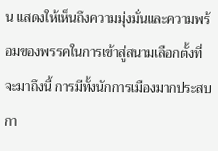น แสดงให้เห็นถึงความมุ่งมั่นและความพร้อมของพรรคในการเข้าสู่สนามเลือกตั้งที่จะมาถึงนี้ การมีทั้งนักการเมืองมากประสบกา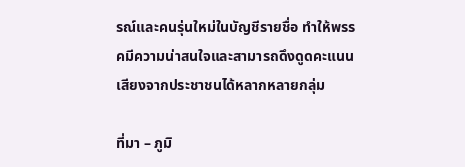รณ์และคนรุ่นใหม่ในบัญชีรายชื่อ ทำให้พรรคมีความน่าสนใจและสามารถดึงดูดคะแนนเสียงจากประชาชนได้หลากหลายกลุ่ม

ที่มา – ภูมิ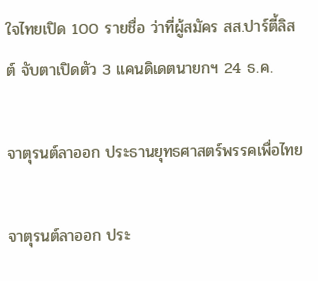ใจไทยเปิด 100 รายชื่อ ว่าที่ผู้สมัคร สส.ปาร์ตี้ลิสต์ จับตาเปิดตัว 3 แคนดิเดตนายกฯ 24 ธ.ค.

จาตุรนต์ลาออก ประธานยุทธศาสตร์พรรคเพื่อไทย

จาตุรนต์ลาออก ประ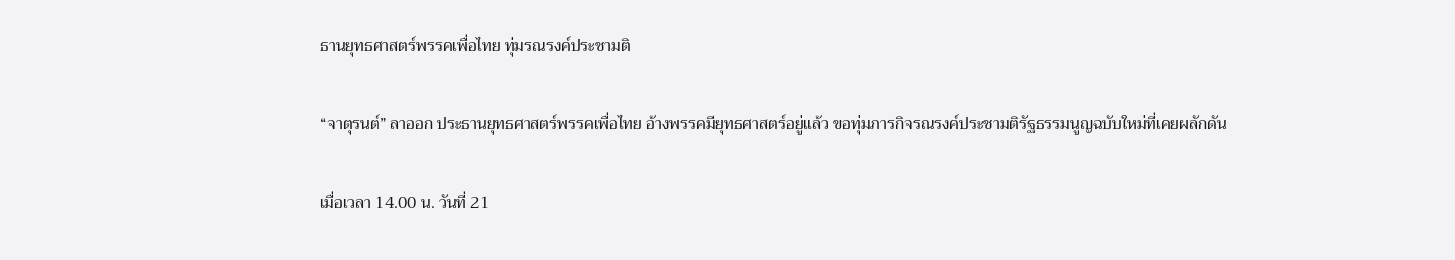ธานยุทธศาสตร์พรรคเพื่อไทย ทุ่มรณรงค์ประชามติ

“จาตุรนต์” ลาออก ประธานยุทธศาสตร์พรรคเพื่อไทย อ้างพรรคมียุทธศาสตร์อยู่แล้ว ขอทุ่มภารกิจรณรงค์ประชามติรัฐธรรมนูญฉบับใหม่ที่เคยผลักดัน

เมื่อเวลา 14.00 น. วันที่ 21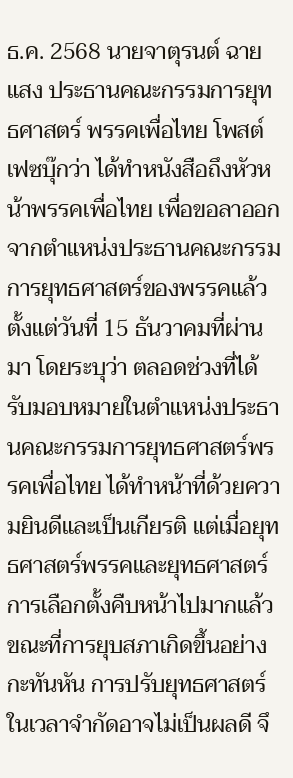ธ.ค. 2568 นายจาตุรนต์ ฉายแสง ประธานคณะกรรมการยุทธศาสตร์ พรรคเพื่อไทย โพสต์เฟซบุ๊กว่า ได้ทำหนังสือถึงหัวหน้าพรรคเพื่อไทย เพื่อขอลาออกจากตำแหน่งประธานคณะกรรมการยุทธศาสตร์ของพรรคแล้ว ตั้งแต่วันที่ 15 ธันวาคมที่ผ่านมา โดยระบุว่า ตลอดช่วงที่ได้รับมอบหมายในตำแหน่งประธานคณะกรรมการยุทธศาสตร์พรรคเพื่อไทย ได้ทำหน้าที่ด้วยความยินดีและเป็นเกียรติ แต่เมื่อยุทธศาสตร์พรรคและยุทธศาสตร์การเลือกตั้งคืบหน้าไปมากแล้ว ขณะที่การยุบสภาเกิดขึ้นอย่างกะทันหัน การปรับยุทธศาสตร์ในเวลาจำกัดอาจไม่เป็นผลดี จึ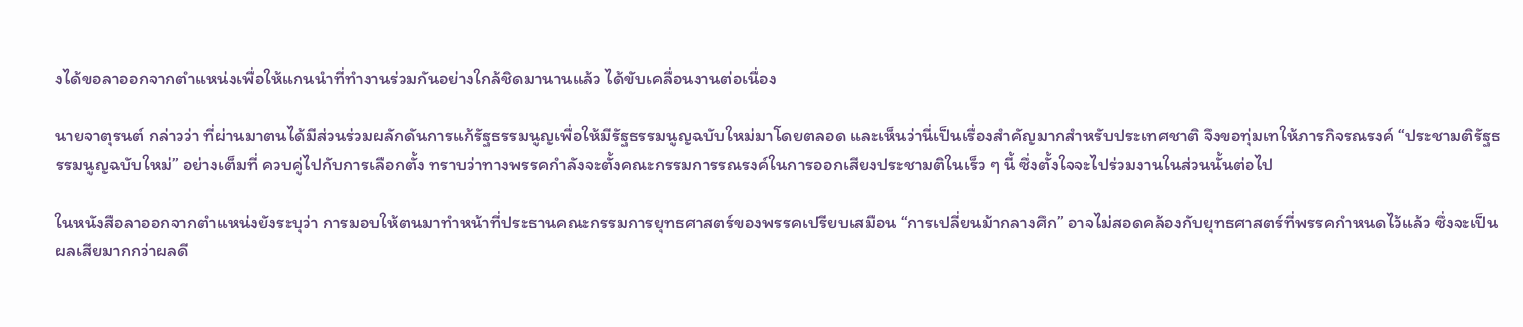งได้ขอลาออกจากตำแหน่งเพื่อให้แกนนำที่ทำงานร่วมกันอย่างใกล้ชิดมานานแล้ว ได้ขับเคลื่อนงานต่อเนื่อง

นายจาตุรนต์ กล่าวว่า ที่ผ่านมาตนได้มีส่วนร่วมผลักดันการแก้รัฐธรรมนูญเพื่อให้มีรัฐธรรมนูญฉบับใหม่มาโดยตลอด และเห็นว่านี่เป็นเรื่องสำคัญมากสำหรับประเทศชาติ จึงขอทุ่มเทให้ภารกิจรณรงค์ “ประชามติรัฐธรรมนูญฉบับใหม่” อย่างเต็มที่ ควบคู่ไปกับการเลือกตั้ง ทราบว่าทางพรรคกำลังจะตั้งคณะกรรมการรณรงค์ในการออกเสียงประชามติในเร็ว ๆ นี้ ซึ่งตั้งใจจะไปร่วมงานในส่วนนั้นต่อไป

ในหนังสือลาออกจากตำแหน่งยังระบุว่า การมอบให้ตนมาทำหน้าที่ประธานคณะกรรมการยุทธศาสตร์ของพรรคเปรียบเสมือน “การเปลี่ยนม้ากลางศึก” อาจไม่สอดคล้องกับยุทธศาสตร์ที่พรรคกำหนดไว้แล้ว ซึ่งจะเป็นผลเสียมากกว่าผลดี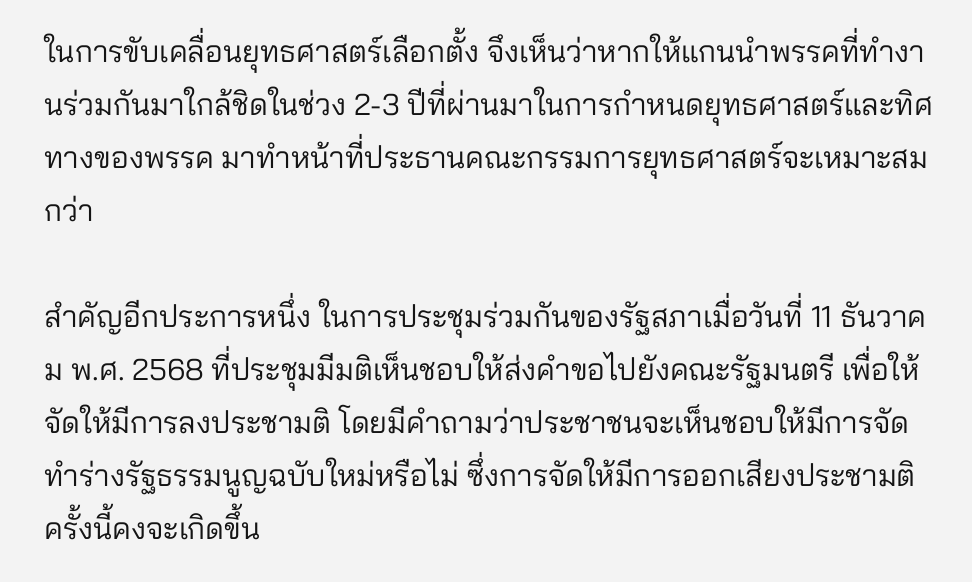ในการขับเคลื่อนยุทธศาสตร์เลือกตั้ง จึงเห็นว่าหากให้แกนนำพรรคที่ทำงานร่วมกันมาใกล้ชิดในช่วง 2-3 ปีที่ผ่านมาในการกำหนดยุทธศาสตร์และทิศทางของพรรค มาทำหน้าที่ประธานคณะกรรมการยุทธศาสตร์จะเหมาะสมกว่า

สำคัญอีกประการหนึ่ง ในการประชุมร่วมกันของรัฐสภาเมื่อวันที่ 11 ธันวาคม พ.ศ. 2568 ที่ประชุมมีมติเห็นชอบให้ส่งคำขอไปยังคณะรัฐมนตรี เพื่อให้จัดให้มีการลงประชามติ โดยมีคำถามว่าประชาชนจะเห็นชอบให้มีการจัดทำร่างรัฐธรรมนูญฉบับใหม่หรือไม่ ซึ่งการจัดให้มีการออกเสียงประชามติครั้งนี้คงจะเกิดขึ้น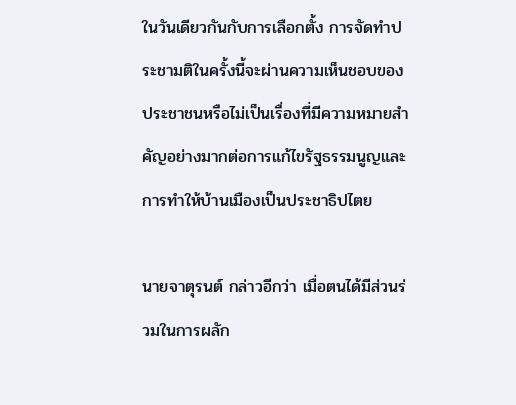ในวันเดียวกันกับการเลือกตั้ง การจัดทำประชามติในครั้งนี้จะผ่านความเห็นชอบของประชาชนหรือไม่เป็นเรื่องที่มีความหมายสำคัญอย่างมากต่อการแก้ไขรัฐธรรมนูญและการทำให้บ้านเมืองเป็นประชาธิปไตย

นายจาตุรนต์ กล่าวอีกว่า เมื่อตนได้มีส่วนร่วมในการผลัก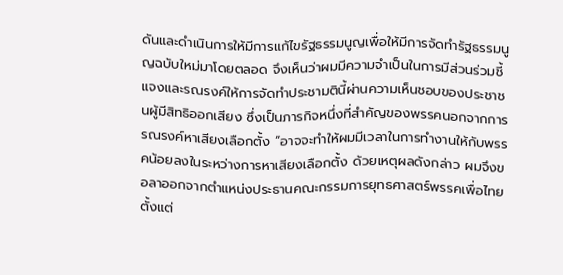ดันและดำเนินการให้มีการแก้ไขรัฐธรรมนูญเพื่อให้มีการจัดทำรัฐธรรมนูญฉบับใหม่มาโดยตลอด จึงเห็นว่าผมมีความจำเป็นในการมีส่วนร่วมชี้แจงและรณรงค์ให้การจัดทำประชามตินี้ผ่านความเห็นชอบของประชาชนผู้มีสิทธิออกเสียง ซึ่งเป็นภารกิจหนึ่งที่สำคัญของพรรคนอกจากการรณรงค์หาเสียงเลือกตั้ง “อาจจะทำให้ผมมีเวลาในการทำงานให้กับพรรคน้อยลงในระหว่างการหาเสียงเลือกตั้ง ด้วยเหตุผลดังกล่าว ผมจึงขอลาออกจากตำแหน่งประธานคณะกรรมการยุทธศาสตร์พรรคเพื่อไทยตั้งแต่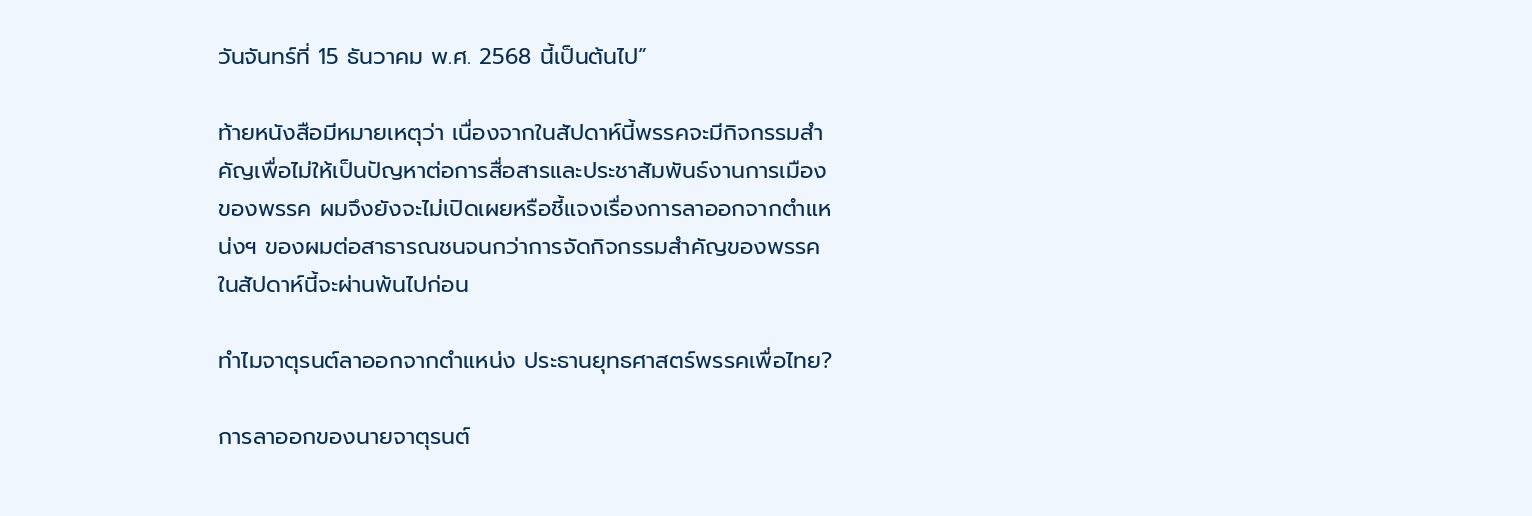วันจันทร์ที่ 15 ธันวาคม พ.ศ. 2568 นี้เป็นต้นไป”

ท้ายหนังสือมีหมายเหตุว่า เนื่องจากในสัปดาห์นี้พรรคจะมีกิจกรรมสำคัญเพื่อไม่ให้เป็นปัญหาต่อการสื่อสารและประชาสัมพันธ์งานการเมืองของพรรค ผมจึงยังจะไม่เปิดเผยหรือชี้แจงเรื่องการลาออกจากตำแหน่งฯ ของผมต่อสาธารณชนจนกว่าการจัดกิจกรรมสำคัญของพรรคในสัปดาห์นี้จะผ่านพ้นไปก่อน

ทำไมจาตุรนต์ลาออกจากตำแหน่ง ประธานยุทธศาสตร์พรรคเพื่อไทย?

การลาออกของนายจาตุรนต์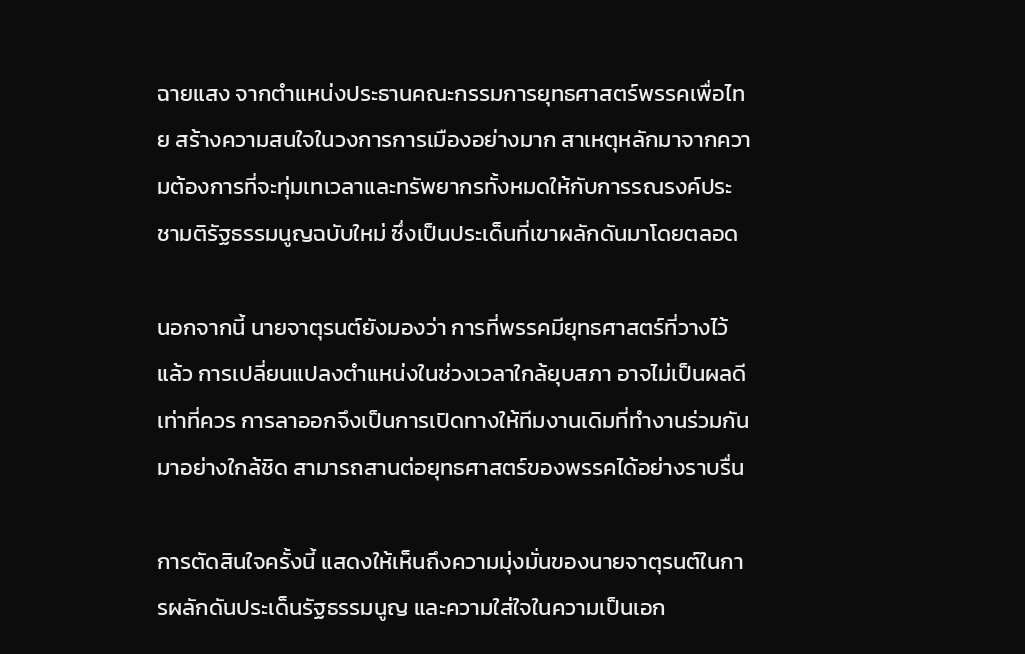ฉายแสง จากตำแหน่งประธานคณะกรรมการยุทธศาสตร์พรรคเพื่อไทย สร้างความสนใจในวงการการเมืองอย่างมาก สาเหตุหลักมาจากความต้องการที่จะทุ่มเทเวลาและทรัพยากรทั้งหมดให้กับการรณรงค์ประชามติรัฐธรรมนูญฉบับใหม่ ซึ่งเป็นประเด็นที่เขาผลักดันมาโดยตลอด

นอกจากนี้ นายจาตุรนต์ยังมองว่า การที่พรรคมียุทธศาสตร์ที่วางไว้แล้ว การเปลี่ยนแปลงตำแหน่งในช่วงเวลาใกล้ยุบสภา อาจไม่เป็นผลดีเท่าที่ควร การลาออกจึงเป็นการเปิดทางให้ทีมงานเดิมที่ทำงานร่วมกันมาอย่างใกล้ชิด สามารถสานต่อยุทธศาสตร์ของพรรคได้อย่างราบรื่น

การตัดสินใจครั้งนี้ แสดงให้เห็นถึงความมุ่งมั่นของนายจาตุรนต์ในการผลักดันประเด็นรัฐธรรมนูญ และความใส่ใจในความเป็นเอก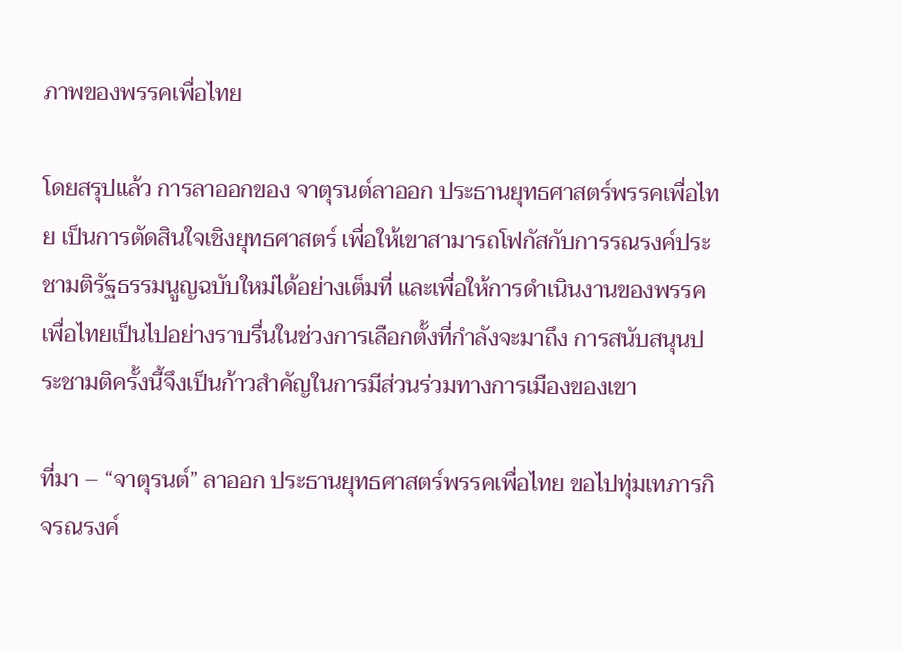ภาพของพรรคเพื่อไทย

โดยสรุปแล้ว การลาออกของ จาตุรนต์ลาออก ประธานยุทธศาสตร์พรรคเพื่อไทย เป็นการตัดสินใจเชิงยุทธศาสตร์ เพื่อให้เขาสามารถโฟกัสกับการรณรงค์ประชามติรัฐธรรมนูญฉบับใหม่ได้อย่างเต็มที่ และเพื่อให้การดำเนินงานของพรรคเพื่อไทยเป็นไปอย่างราบรื่นในช่วงการเลือกตั้งที่กำลังจะมาถึง การสนับสนุนประชามติครั้งนี้จึงเป็นก้าวสำคัญในการมีส่วนร่วมทางการเมืองของเขา

ที่มา – “จาตุรนต์” ลาออก ประธานยุทธศาสตร์พรรคเพื่อไทย ขอไปทุ่มเทภารกิจรณรงค์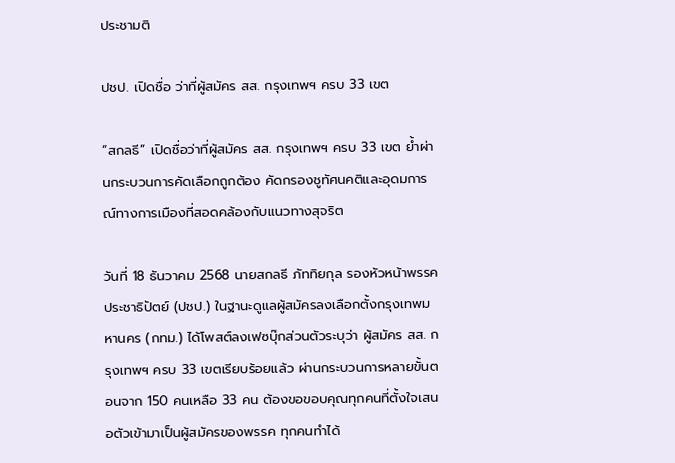ประชามติ

ปชป. เปิดชื่อ ว่าที่ผู้สมัคร สส. กรุงเทพฯ ครบ 33 เขต

“สกลธี” เปิดชื่อว่าที่ผู้สมัคร สส. กรุงเทพฯ ครบ 33 เขต ย้ำผ่านกระบวนการคัดเลือกถูกต้อง คัดกรองชูทัศนคติและอุดมการณ์ทางการเมืองที่สอดคล้องกับแนวทางสุจริต

วันที่ 18 ธันวาคม 2568 นายสกลธี ภัททิยกุล รองหัวหน้าพรรคประชาธิปัตย์ (ปชป.) ในฐานะดูแลผู้สมัครลงเลือกตั้งกรุงเทพมหานคร (กทม.) ได้โพสต์ลงเฟซบุ๊กส่วนตัวระบุว่า ผู้สมัคร สส. กรุงเทพฯ ครบ 33 เขตเรียบร้อยแล้ว ผ่านกระบวนการหลายขั้นตอนจาก 150 คนเหลือ 33 คน ต้องขอขอบคุณทุกคนที่ตั้งใจเสนอตัวเข้ามาเป็นผู้สมัครของพรรค ทุกคนทำได้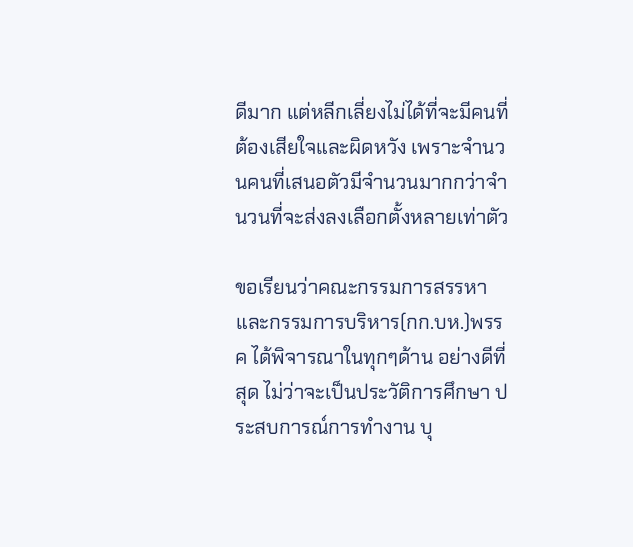ดีมาก แต่หลีกเลี่ยงไม่ได้ที่จะมีคนที่ต้องเสียใจและผิดหวัง เพราะจำนวนคนที่เสนอตัวมีจำนวนมากกว่าจำนวนที่จะส่งลงเลือกตั้งหลายเท่าตัว

ขอเรียนว่าคณะกรรมการสรรหาและกรรมการบริหาร(กก.บห.)พรรค ได้พิจารณาในทุกๆด้าน อย่างดีที่สุด ไม่ว่าจะเป็นประวัติการศึกษา ประสบการณ์การทำงาน บุ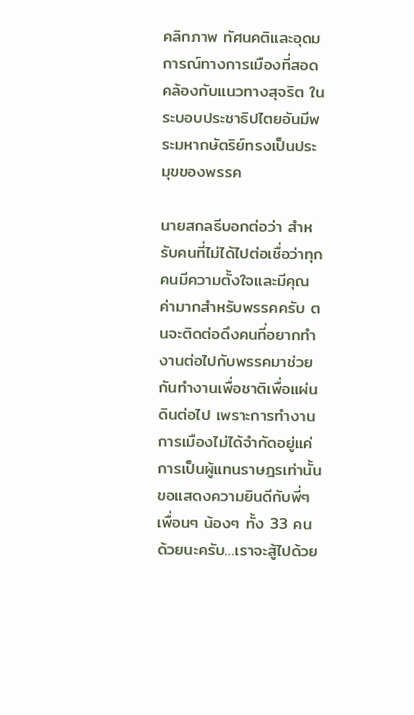คลิกภาพ ทัศนคติและอุดมการณ์ทางการเมืองที่สอดคล้องกับแนวทางสุจริต ในระบอบประชาธิปไตยอันมีพระมหากษัตริย์ทรงเป็นประมุขของพรรค

นายสกลธีบอกต่อว่า สำหรับคนที่ไม่ได้ไปต่อเชื่อว่าทุกคนมีความตั้งใจและมีคุณค่ามากสำหรับพรรคครับ ตนจะติดต่อดึงคนที่อยากทำงานต่อไปกับพรรคมาช่วยกันทำงานเพื่อชาติเพื่อแผ่นดินต่อไป เพราะการทำงานการเมืองไม่ได้จำกัดอยู่แค่การเป็นผู้แทนราษฎรเท่านั้น ขอแสดงความยินดีกับพี่ๆ เพื่อนๆ น้องๆ ทั้ง 33 คนด้วยนะครับ…เราจะสู้ไปด้วย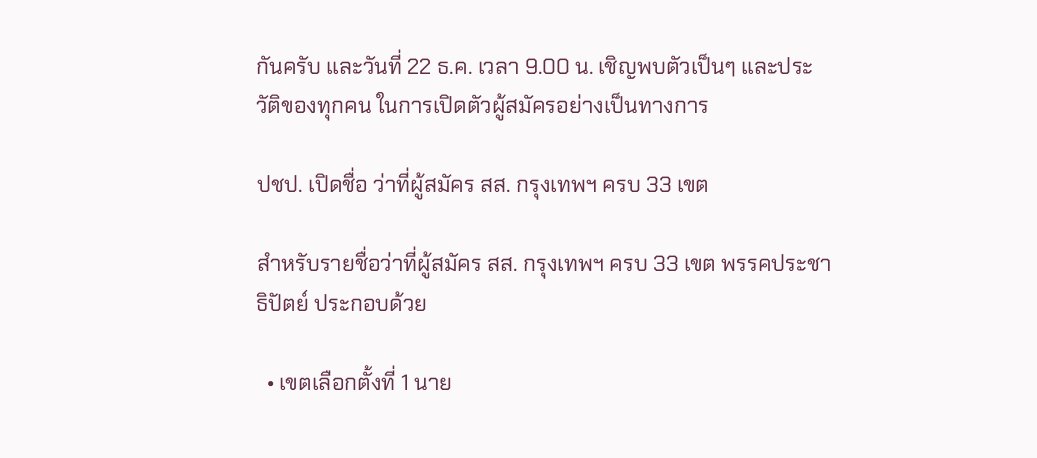กันครับ และวันที่ 22 ธ.ค. เวลา 9.00 น. เชิญพบตัวเป็นๆ และประวัติของทุกคน ในการเปิดตัวผู้สมัครอย่างเป็นทางการ

ปชป. เปิดชื่อ ว่าที่ผู้สมัคร สส. กรุงเทพฯ ครบ 33 เขต

สำหรับรายชื่อว่าที่ผู้สมัคร สส. กรุงเทพฯ ครบ 33 เขต พรรคประชาธิปัตย์ ประกอบด้วย

  • เขตเลือกตั้งที่ 1 นาย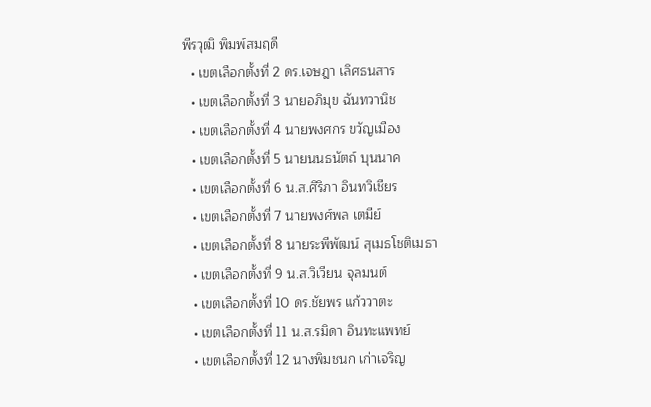พีรวุฒิ พิมพ์สมฤดี
  • เขตเลือกตั้งที่ 2 ดร.เจษฎา เลิศธนสาร
  • เขตเลือกตั้งที่ 3 นายอภิมุข ฉันทวานิช
  • เขตเลือกตั้งที่ 4 นายพงศกร ขวัญเมือง
  • เขตเลือกตั้งที่ 5 นายนนธนัตถ์ บุนนาค
  • เขตเลือกตั้งที่ 6 น.ส.ศิริภา อินทวิเชียร
  • เขตเลือกตั้งที่ 7 นายพงศ์พล เตมีย์
  • เขตเลือกตั้งที่ 8 นายระพีพัฒน์ สุเมธโชติเมธา
  • เขตเลือกตั้งที่ 9 น.ส.วิเวียน จุลมนต์
  • เขตเลือกตั้งที่ 10 ดร.ชัยพร แก้ววาตะ
  • เขตเลือกตั้งที่ 11 น.ส.รมิดา อินทะแพทย์
  • เขตเลือกตั้งที่ 12 นางพิมชนก เก่าเจริญ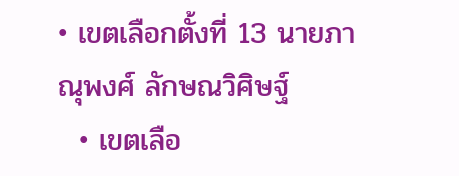• เขตเลือกตั้งที่ 13 นายภาณุพงศ์ ลักษณวิศิษฐ์
  • เขตเลือ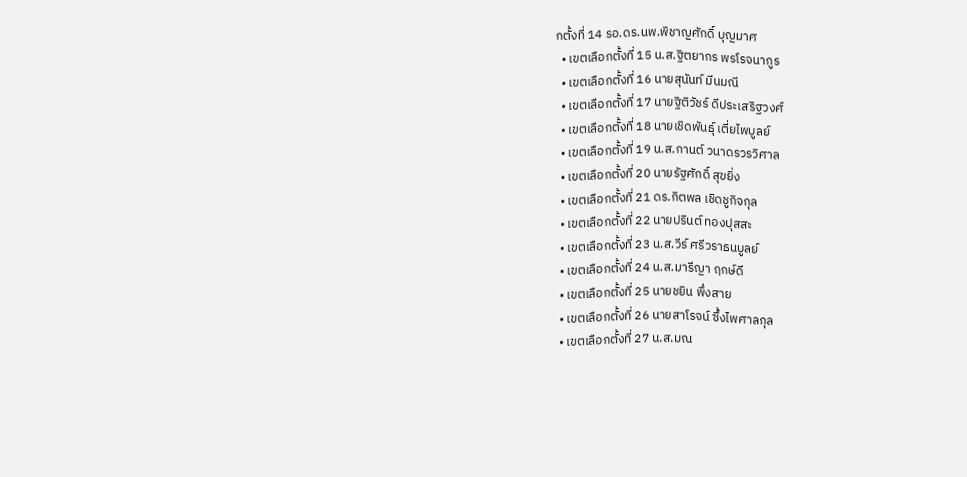กตั้งที่ 14 รอ.ดร.นพ.พิชาญศักดิ์ บุญมาศ
  • เขตเลือกตั้งที่ 15 น.ส.ฐิตยากร พรโรจนากูร
  • เขตเลือกตั้งที่ 16 นายสุนันท์ มีนมณี
  • เขตเลือกตั้งที่ 17 นายฐิติวัชร์ ดีประเสริฐวงศ์
  • เขตเลือกตั้งที่ 18 นายเชิดพันธุ์ เตี่ยไพบูลย์
  • เขตเลือกตั้งที่ 19 น.ส.กานต์ วนาดรวรวิศาล
  • เขตเลือกตั้งที่ 20 นายรัฐศักดิ์ สุขยิ่ง
  • เขตเลือกตั้งที่ 21 ดร.กิตพล เชิดชูกิจกุล
  • เขตเลือกตั้งที่ 22 นายปรินต์ ทองปุสสะ
  • เขตเลือกตั้งที่ 23 น.ส.วีร์ ศรีวราธนบูลย์
  • เขตเลือกตั้งที่ 24 น.ส.มารีญา ฤกษ์ดี
  • เขตเลือกตั้งที่ 25 นายชยิน พึ่งสาย
  • เขตเลือกตั้งที่ 26 นายสาโรจน์ ซึ้งไพศาลกุล
  • เขตเลือกตั้งที่ 27 น.ส.มณ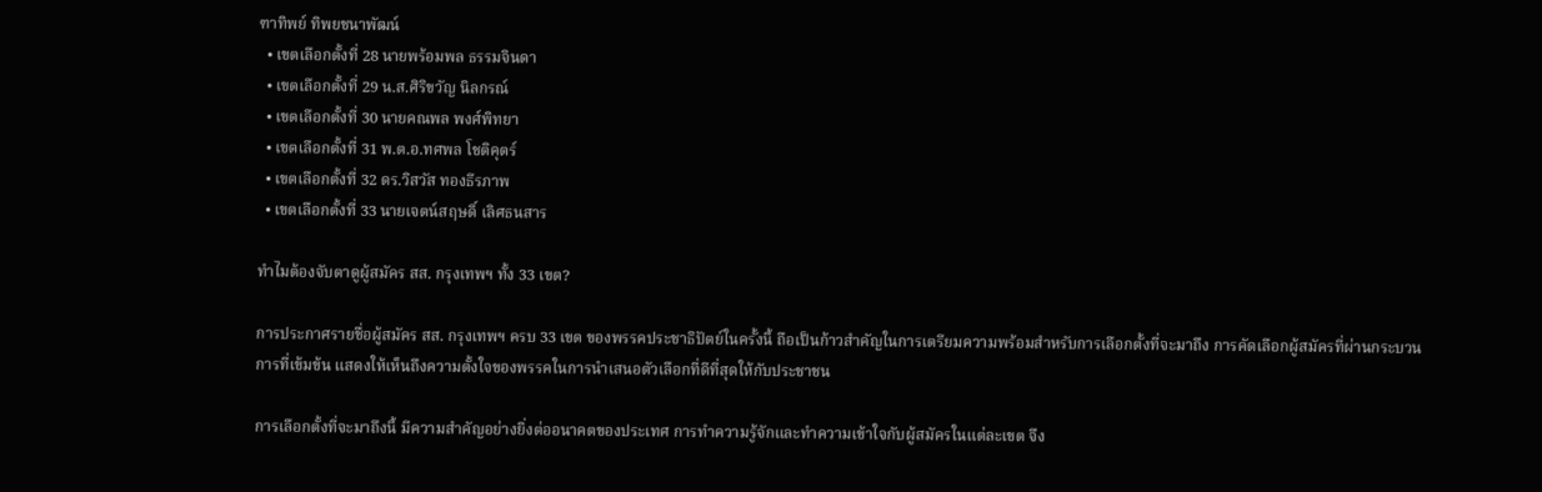ฑาทิพย์ ทิพยชนาพัฒน์
  • เขตเลือกตั้งที่ 28 นายพร้อมพล ธรรมจินดา
  • เขตเลือกตั้งที่ 29 น.ส.ศิริขวัญ นิลกรณ์
  • เขตเลือกตั้งที่ 30 นายคณพล พงศ์พิทยา
  • เขตเลือกตั้งที่ 31 พ.ต.อ.ทศพล โชติคุตร์
  • เขตเลือกตั้งที่ 32 ดร.วิสวัส ทองธีรภาพ
  • เขตเลือกตั้งที่ 33 นายเจตน์สฤษดิ์ เลิศธนสาร

ทำไมต้องจับตาดูผู้สมัคร สส. กรุงเทพฯ ทั้ง 33 เขต?

การประกาศรายชื่อผู้สมัคร สส. กรุงเทพฯ ครบ 33 เขต ของพรรคประชาธิปัตย์ในครั้งนี้ ถือเป็นก้าวสำคัญในการเตรียมความพร้อมสำหรับการเลือกตั้งที่จะมาถึง การคัดเลือกผู้สมัครที่ผ่านกระบวนการที่เข้มข้น แสดงให้เห็นถึงความตั้งใจของพรรคในการนำเสนอตัวเลือกที่ดีที่สุดให้กับประชาชน

การเลือกตั้งที่จะมาถึงนี้ มีความสำคัญอย่างยิ่งต่ออนาคตของประเทศ การทำความรู้จักและทำความเข้าใจกับผู้สมัครในแต่ละเขต จึง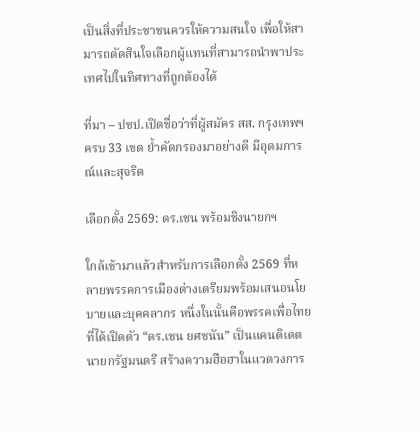เป็นสิ่งที่ประชาชนควรให้ความสนใจ เพื่อให้สามารถตัดสินใจเลือกผู้แทนที่สามารถนำพาประเทศไปในทิศทางที่ถูกต้องได้

ที่มา – ปชป.เปิดชื่อว่าที่ผู้สมัคร สส. กรุงเทพฯ ครบ 33 เขต ย้ำคัดกรองมาอย่างดี มีอุดมการณ์และสุจริต

เลือกตั้ง 2569: ดร.เชน พร้อมชิงนายกฯ

ใกล้เข้ามาแล้วสำหรับการเลือกตั้ง 2569 ที่หลายพรรคการเมืองต่างเตรียมพร้อมเสนอนโยบายและบุคคลากร หนึ่งในนั้นคือพรรคเพื่อไทยที่ได้เปิดตัว “ดร.เชน ยศชนัน” เป็นแคนดิเดตนายกรัฐมนตรี สร้างความฮือฮาในแวดวงการ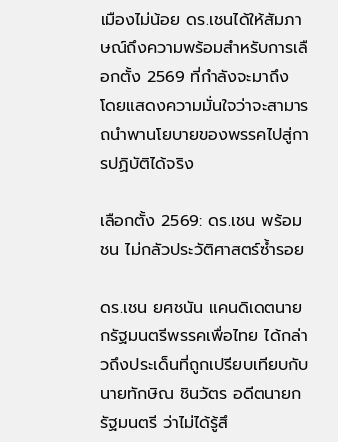เมืองไม่น้อย ดร.เชนได้ให้สัมภาษณ์ถึงความพร้อมสำหรับการเลือกตั้ง 2569 ที่กำลังจะมาถึง โดยแสดงความมั่นใจว่าจะสามารถนำพานโยบายของพรรคไปสู่การปฏิบัติได้จริง

เลือกตั้ง 2569: ดร.เชน พร้อมชน ไม่กลัวประวัติศาสตร์ซ้ำรอย

ดร.เชน ยศชนัน แคนดิเดตนายกรัฐมนตรีพรรคเพื่อไทย ได้กล่าวถึงประเด็นที่ถูกเปรียบเทียบกับนายทักษิณ ชินวัตร อดีตนายกรัฐมนตรี ว่าไม่ได้รู้สึ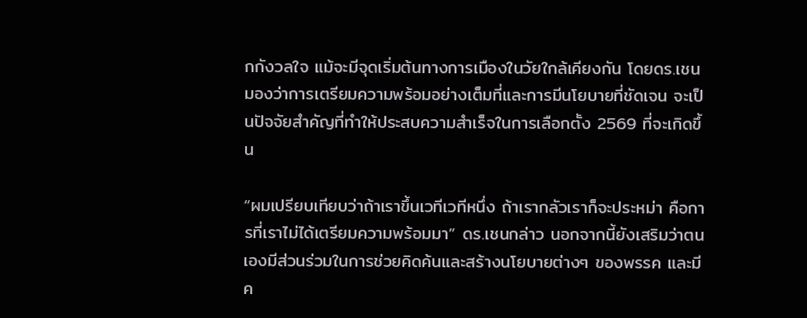กกังวลใจ แม้จะมีจุดเริ่มต้นทางการเมืองในวัยใกล้เคียงกัน โดยดร.เชนมองว่าการเตรียมความพร้อมอย่างเต็มที่และการมีนโยบายที่ชัดเจน จะเป็นปัจจัยสำคัญที่ทำให้ประสบความสำเร็จในการเลือกตั้ง 2569 ที่จะเกิดขึ้น

“ผมเปรียบเทียบว่าถ้าเราขึ้นเวทีเวทีหนึ่ง ถ้าเรากลัวเราก็จะประหม่า คือการที่เราไม่ได้เตรียมความพร้อมมา” ดร.เชนกล่าว นอกจากนี้ยังเสริมว่าตนเองมีส่วนร่วมในการช่วยคิดค้นและสร้างนโยบายต่างๆ ของพรรค และมีค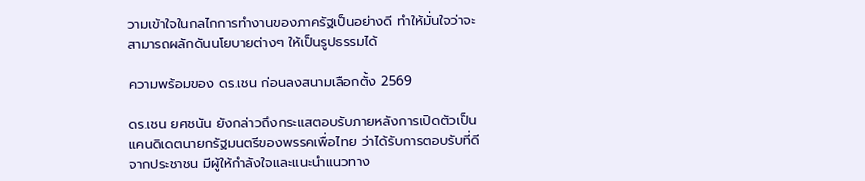วามเข้าใจในกลไกการทำงานของภาครัฐเป็นอย่างดี ทำให้มั่นใจว่าจะสามารถผลักดันนโยบายต่างๆ ให้เป็นรูปธรรมได้

ความพร้อมของ ดร.เชน ก่อนลงสนามเลือกตั้ง 2569

ดร.เชน ยศชนัน ยังกล่าวถึงกระแสตอบรับภายหลังการเปิดตัวเป็นแคนดิเดตนายกรัฐมนตรีของพรรคเพื่อไทย ว่าได้รับการตอบรับที่ดีจากประชาชน มีผู้ให้กำลังใจและแนะนำแนวทาง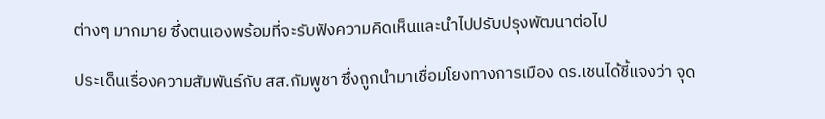ต่างๆ มากมาย ซึ่งตนเองพร้อมที่จะรับฟังความคิดเห็นและนำไปปรับปรุงพัฒนาต่อไป

ประเด็นเรื่องความสัมพันธ์กับ สส.กัมพูชา ซึ่งถูกนำมาเชื่อมโยงทางการเมือง ดร.เชนได้ชี้แจงว่า จุด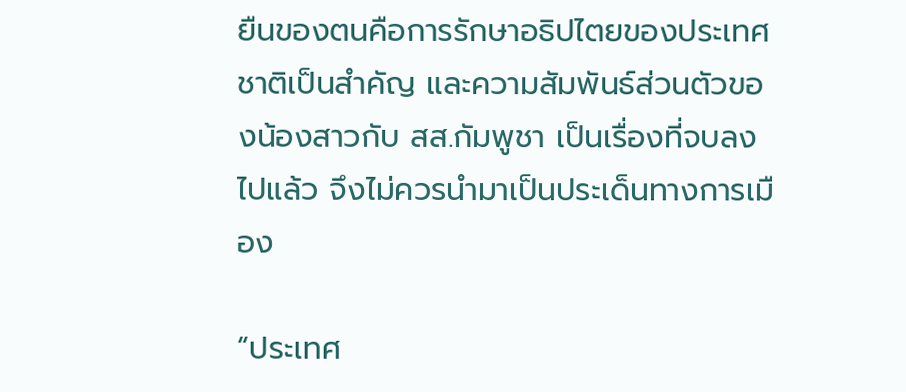ยืนของตนคือการรักษาอธิปไตยของประเทศชาติเป็นสำคัญ และความสัมพันธ์ส่วนตัวของน้องสาวกับ สส.กัมพูชา เป็นเรื่องที่จบลงไปแล้ว จึงไม่ควรนำมาเป็นประเด็นทางการเมือง

“ประเทศ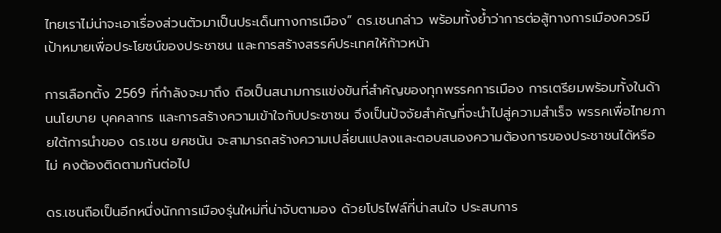ไทยเราไม่น่าจะเอาเรื่องส่วนตัวมาเป็นประเด็นทางการเมือง” ดร.เชนกล่าว พร้อมทั้งย้ำว่าการต่อสู้ทางการเมืองควรมีเป้าหมายเพื่อประโยชน์ของประชาชน และการสร้างสรรค์ประเทศให้ก้าวหน้า

การเลือกตั้ง 2569 ที่กำลังจะมาถึง ถือเป็นสนามการแข่งขันที่สำคัญของทุกพรรคการเมือง การเตรียมพร้อมทั้งในด้านนโยบาย บุคคลากร และการสร้างความเข้าใจกับประชาชน จึงเป็นปัจจัยสำคัญที่จะนำไปสู่ความสำเร็จ พรรคเพื่อไทยภายใต้การนำของ ดร.เชน ยศชนัน จะสามารถสร้างความเปลี่ยนแปลงและตอบสนองความต้องการของประชาชนได้หรือไม่ คงต้องติดตามกันต่อไป

ดร.เชนถือเป็นอีกหนึ่งนักการเมืองรุ่นใหม่ที่น่าจับตามอง ด้วยโปรไฟล์ที่น่าสนใจ ประสบการ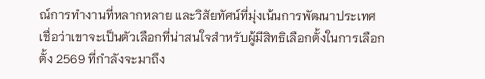ณ์การทำงานที่หลากหลาย และวิสัยทัศน์ที่มุ่งเน้นการพัฒนาประเทศ เชื่อว่าเขาจะเป็นตัวเลือกที่น่าสนใจสำหรับผู้มีสิทธิเลือกตั้งในการเลือกตั้ง 2569 ที่กำลังจะมาถึง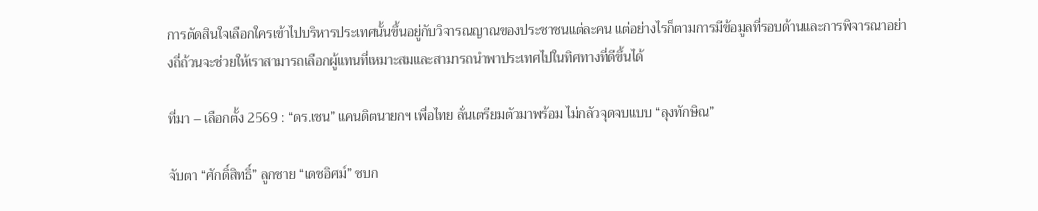การตัดสินใจเลือกใครเข้าไปบริหารประเทศนั้นขึ้นอยู่กับวิจารณญาณของประชาชนแต่ละคน แต่อย่างไรก็ตามการมีข้อมูลที่รอบด้านและการพิจารณาอย่างถี่ถ้วนจะช่วยให้เราสามารถเลือกผู้แทนที่เหมาะสมและสามารถนำพาประเทศไปในทิศทางที่ดีขึ้นได้

ที่มา – เลือกตั้ง 2569 : “ดร.เชน” แคนดิตนายกฯ เพื่อไทย ลั่นเตรียมตัวมาพร้อม ไม่กลัวจุดจบแบบ “ลุงทักษิณ”

จับตา “ศักดิ์สิทธิ์” ลูกชาย “เดชอิศม์” ซบก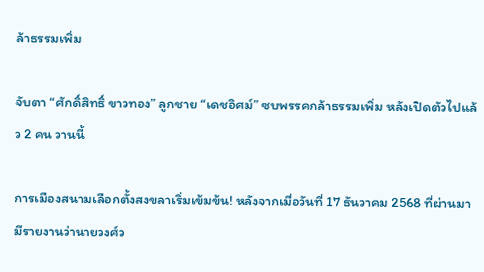ล้าธรรมเพิ่ม

จับตา “ศักดิ์สิทธิ์ ขาวทอง” ลูกชาย “เดชอิศม์” ซบพรรคกล้าธรรมเพิ่ม หลังเปิดตัวไปแล้ว 2 คน วานนี้

การเมืองสนามเลือกตั้งสงขลาเริ่มเข้มข้น! หลังจากเมื่อวันที่ 17 ธันวาคม 2568 ที่ผ่านมา มีรายงานว่านายวงศ์ว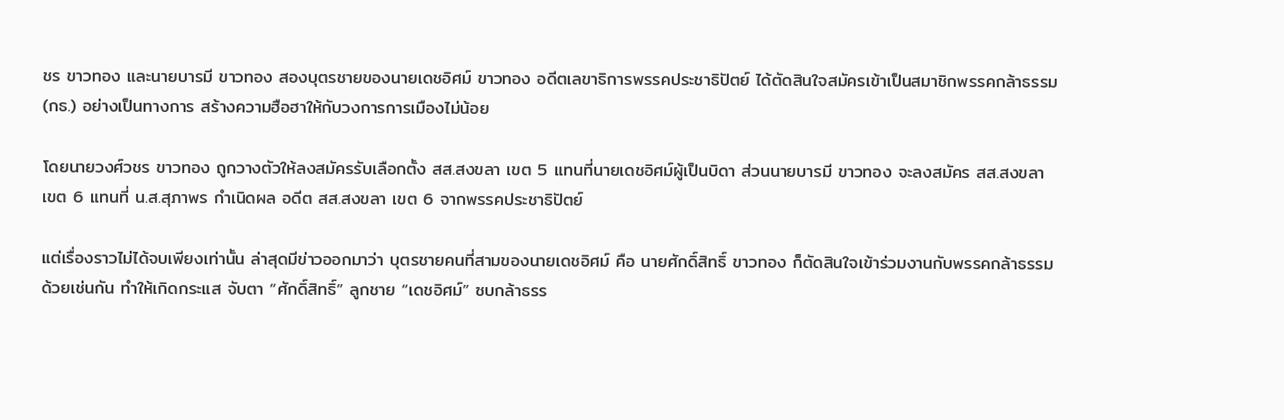ชร ขาวทอง และนายบารมี ขาวทอง สองบุตรชายของนายเดชอิศม์ ขาวทอง อดีตเลขาธิการพรรคประชาธิปัตย์ ได้ตัดสินใจสมัครเข้าเป็นสมาชิกพรรคกล้าธรรม (กธ.) อย่างเป็นทางการ สร้างความฮือฮาให้กับวงการการเมืองไม่น้อย

โดยนายวงศ์วชร ขาวทอง ถูกวางตัวให้ลงสมัครรับเลือกตั้ง สส.สงขลา เขต 5 แทนที่นายเดชอิศม์ผู้เป็นบิดา ส่วนนายบารมี ขาวทอง จะลงสมัคร สส.สงขลา เขต 6 แทนที่ น.ส.สุภาพร กำเนิดผล อดีต สส.สงขลา เขต 6 จากพรรคประชาธิปัตย์

แต่เรื่องราวไม่ได้จบเพียงเท่านั้น ล่าสุดมีข่าวออกมาว่า บุตรชายคนที่สามของนายเดชอิศม์ คือ นายศักดิ์สิทธิ์ ขาวทอง ก็ตัดสินใจเข้าร่วมงานกับพรรคกล้าธรรมด้วยเช่นกัน ทำให้เกิดกระแส จับตา “ศักดิ์สิทธิ์” ลูกชาย “เดชอิศม์” ซบกล้าธรร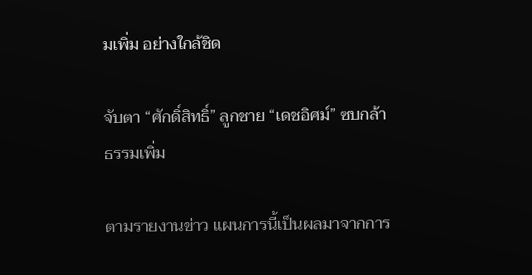มเพิ่ม อย่างใกล้ชิด

จับตา “ศักดิ์สิทธิ์” ลูกชาย “เดชอิศม์” ซบกล้าธรรมเพิ่ม

ตามรายงานข่าว แผนการนี้เป็นผลมาจากการ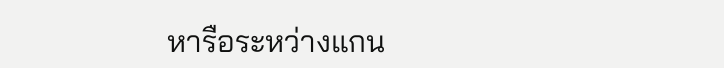หารือระหว่างแกน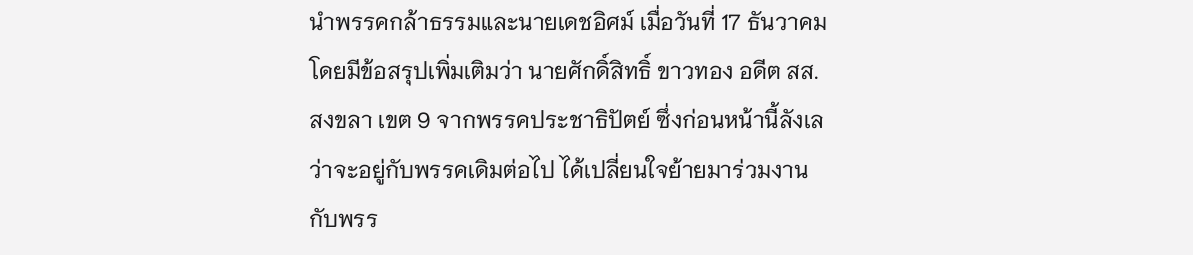นำพรรคกล้าธรรมและนายเดชอิศม์ เมื่อวันที่ 17 ธันวาคม โดยมีข้อสรุปเพิ่มเติมว่า นายศักดิ์สิทธิ์ ขาวทอง อดีต สส.สงขลา เขต 9 จากพรรคประชาธิปัตย์ ซึ่งก่อนหน้านี้ลังเลว่าจะอยู่กับพรรคเดิมต่อไป ได้เปลี่ยนใจย้ายมาร่วมงานกับพรร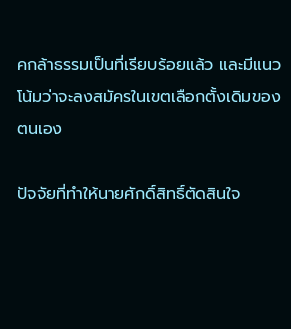คกล้าธรรมเป็นที่เรียบร้อยแล้ว และมีแนวโน้มว่าจะลงสมัครในเขตเลือกตั้งเดิมของตนเอง

ปัจจัยที่ทำให้นายศักดิ์สิทธิ์ตัดสินใจ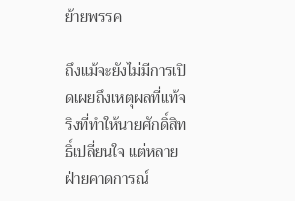ย้ายพรรค

ถึงแม้จะยังไม่มีการเปิดเผยถึงเหตุผลที่แท้จริงที่ทำให้นายศักดิ์สิทธิ์เปลี่ยนใจ แต่หลายฝ่ายคาดการณ์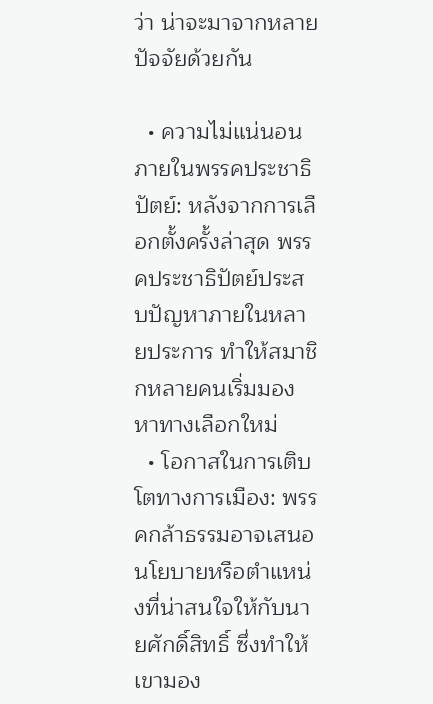ว่า น่าจะมาจากหลายปัจจัยด้วยกัน

  • ความไม่แน่นอนภายในพรรคประชาธิปัตย์: หลังจากการเลือกตั้งครั้งล่าสุด พรรคประชาธิปัตย์ประสบปัญหาภายในหลายประการ ทำให้สมาชิกหลายคนเริ่มมองหาทางเลือกใหม่
  • โอกาสในการเติบโตทางการเมือง: พรรคกล้าธรรมอาจเสนอนโยบายหรือตำแหน่งที่น่าสนใจให้กับนายศักดิ์สิทธิ์ ซึ่งทำให้เขามอง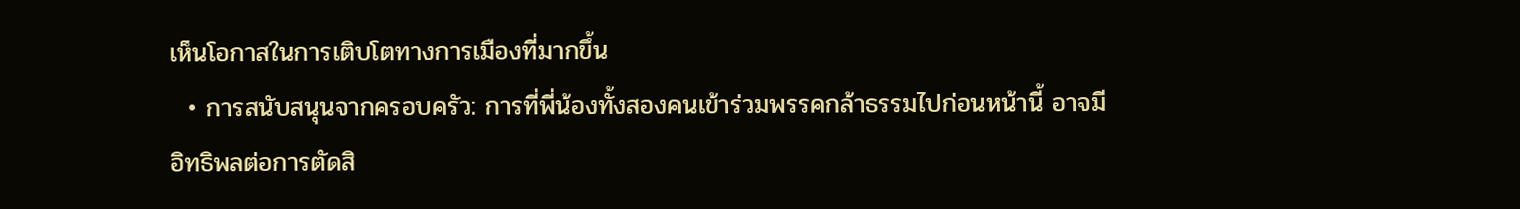เห็นโอกาสในการเติบโตทางการเมืองที่มากขึ้น
  • การสนับสนุนจากครอบครัว: การที่พี่น้องทั้งสองคนเข้าร่วมพรรคกล้าธรรมไปก่อนหน้านี้ อาจมีอิทธิพลต่อการตัดสิ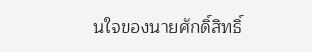นใจของนายศักดิ์สิทธิ์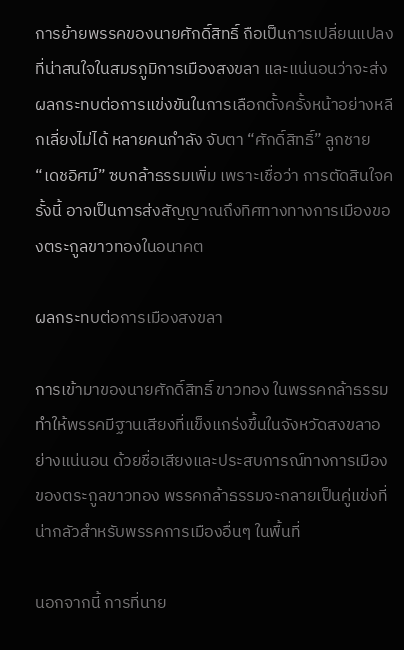การย้ายพรรคของนายศักดิ์สิทธิ์ ถือเป็นการเปลี่ยนแปลงที่น่าสนใจในสมรภูมิการเมืองสงขลา และแน่นอนว่าจะส่งผลกระทบต่อการแข่งขันในการเลือกตั้งครั้งหน้าอย่างหลีกเลี่ยงไม่ได้ หลายคนกำลัง จับตา “ศักดิ์สิทธิ์” ลูกชาย “เดชอิศม์” ซบกล้าธรรมเพิ่ม เพราะเชื่อว่า การตัดสินใจครั้งนี้ อาจเป็นการส่งสัญญาณถึงทิศทางทางการเมืองของตระกูลขาวทองในอนาคต

ผลกระทบต่อการเมืองสงขลา

การเข้ามาของนายศักดิ์สิทธิ์ ขาวทอง ในพรรคกล้าธรรม ทำให้พรรคมีฐานเสียงที่แข็งแกร่งขึ้นในจังหวัดสงขลาอย่างแน่นอน ด้วยชื่อเสียงและประสบการณ์ทางการเมืองของตระกูลขาวทอง พรรคกล้าธรรมจะกลายเป็นคู่แข่งที่น่ากลัวสำหรับพรรคการเมืองอื่นๆ ในพื้นที่

นอกจากนี้ การที่นาย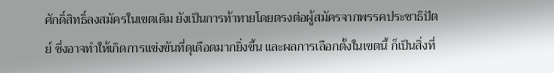ศักดิ์สิทธิ์ลงสมัครในเขตเดิม ยังเป็นการท้าทายโดยตรงต่อผู้สมัครจากพรรคประชาธิปัตย์ ซึ่งอาจทำให้เกิดการแข่งขันที่ดุเดือดมากยิ่งขึ้น และผลการเลือกตั้งในเขตนี้ ก็เป็นสิ่งที่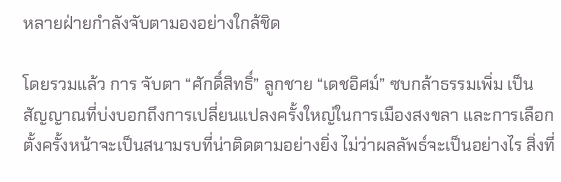หลายฝ่ายกำลังจับตามองอย่างใกล้ชิด

โดยรวมแล้ว การ จับตา “ศักดิ์สิทธิ์” ลูกชาย “เดชอิศม์” ซบกล้าธรรมเพิ่ม เป็นสัญญาณที่บ่งบอกถึงการเปลี่ยนแปลงครั้งใหญ่ในการเมืองสงขลา และการเลือกตั้งครั้งหน้าจะเป็นสนามรบที่น่าติดตามอย่างยิ่ง ไม่ว่าผลลัพธ์จะเป็นอย่างไร สิ่งที่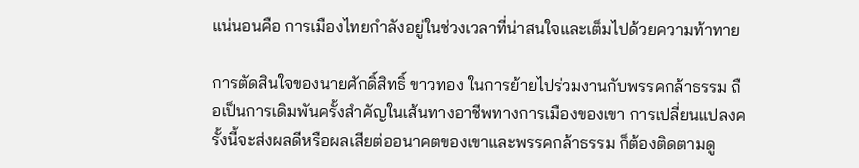แน่นอนคือ การเมืองไทยกำลังอยู่ในช่วงเวลาที่น่าสนใจและเต็มไปด้วยความท้าทาย

การตัดสินใจของนายศักดิ์สิทธิ์ ขาวทอง ในการย้ายไปร่วมงานกับพรรคกล้าธรรม ถือเป็นการเดิมพันครั้งสำคัญในเส้นทางอาชีพทางการเมืองของเขา การเปลี่ยนแปลงครั้งนี้จะส่งผลดีหรือผลเสียต่ออนาคตของเขาและพรรคกล้าธรรม ก็ต้องติดตามดู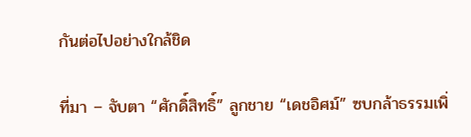กันต่อไปอย่างใกล้ชิด

ที่มา – จับตา “ศักดิ์สิทธิ์” ลูกชาย “เดชอิศม์” ซบกล้าธรรมเพิ่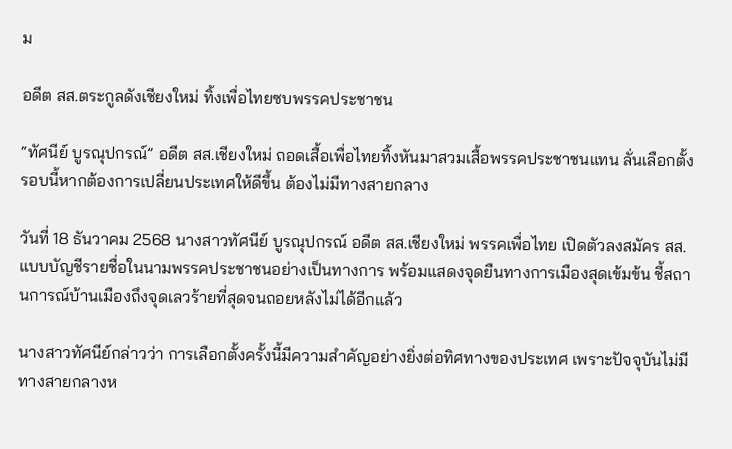ม

อดีต สส.ตระกูลดังเชียงใหม่ ทิ้งเพื่อไทยซบพรรคประชาชน

“ทัศนีย์ บูรณุปกรณ์” อดีต สส.เชียงใหม่ ถอดเสื้อเพื่อไทยทิ้งหันมาสวมเสื้อพรรคประชาชนแทน ลั่นเลือกตั้งรอบนี้หากต้องการเปลี่ยนประเทศให้ดีขึ้น ต้องไม่มีทางสายกลาง

วันที่ 18 ธันวาคม 2568 นางสาวทัศนีย์ บูรณุปกรณ์ อดีต สส.เชียงใหม่ พรรคเพื่อไทย เปิดตัวลงสมัคร สส.แบบบัญชีรายชื่อในนามพรรคประชาชนอย่างเป็นทางการ พร้อมแสดงจุดยืนทางการเมืองสุดเข้มข้น ชี้สถานการณ์บ้านเมืองถึงจุดเลวร้ายที่สุดจนถอยหลังไม่ได้อีกแล้ว

นางสาวทัศนีย์กล่าวว่า การเลือกตั้งครั้งนี้มีความสำคัญอย่างยิ่งต่อทิศทางของประเทศ เพราะปัจจุบันไม่มีทางสายกลางห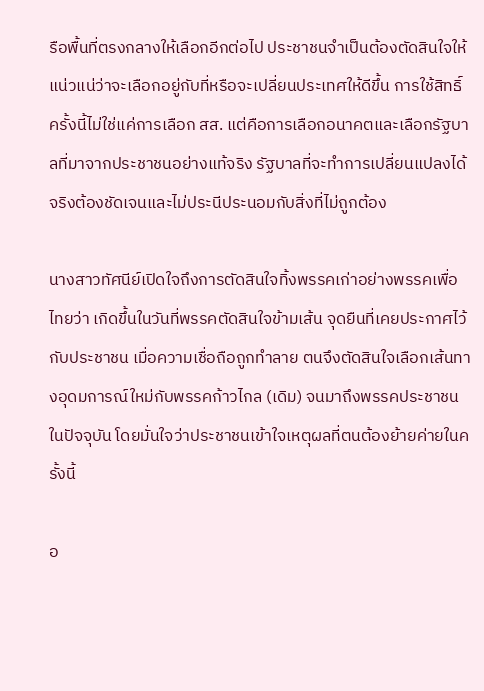รือพื้นที่ตรงกลางให้เลือกอีกต่อไป ประชาชนจำเป็นต้องตัดสินใจให้แน่วแน่ว่าจะเลือกอยู่กับที่หรือจะเปลี่ยนประเทศให้ดีขึ้น การใช้สิทธิ์ครั้งนี้ไม่ใช่แค่การเลือก สส. แต่คือการเลือกอนาคตและเลือกรัฐบาลที่มาจากประชาชนอย่างแท้จริง รัฐบาลที่จะทำการเปลี่ยนแปลงได้จริงต้องชัดเจนและไม่ประนีประนอมกับสิ่งที่ไม่ถูกต้อง

นางสาวทัศนีย์เปิดใจถึงการตัดสินใจทิ้งพรรคเก่าอย่างพรรคเพื่อไทยว่า เกิดขึ้นในวันที่พรรคตัดสินใจข้ามเส้น จุดยืนที่เคยประกาศไว้กับประชาชน เมื่อความเชื่อถือถูกทำลาย ตนจึงตัดสินใจเลือกเส้นทางอุดมการณ์ใหม่กับพรรคก้าวไกล (เดิม) จนมาถึงพรรคประชาชนในปัจจุบัน โดยมั่นใจว่าประชาชนเข้าใจเหตุผลที่ตนต้องย้ายค่ายในครั้งนี้

อ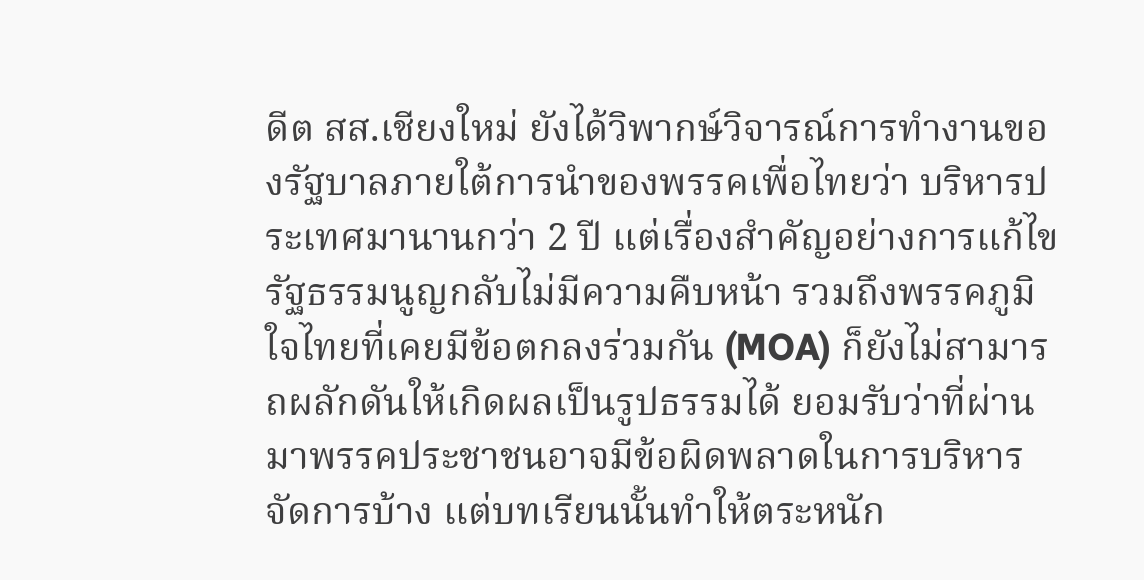ดีต สส.เชียงใหม่ ยังได้วิพากษ์วิจารณ์การทำงานของรัฐบาลภายใต้การนำของพรรคเพื่อไทยว่า บริหารประเทศมานานกว่า 2 ปี แต่เรื่องสำคัญอย่างการแก้ไขรัฐธรรมนูญกลับไม่มีความคืบหน้า รวมถึงพรรคภูมิใจไทยที่เคยมีข้อตกลงร่วมกัน (MOA) ก็ยังไม่สามารถผลักดันให้เกิดผลเป็นรูปธรรมได้ ยอมรับว่าที่ผ่านมาพรรคประชาชนอาจมีข้อผิดพลาดในการบริหารจัดการบ้าง แต่บทเรียนนั้นทำให้ตระหนัก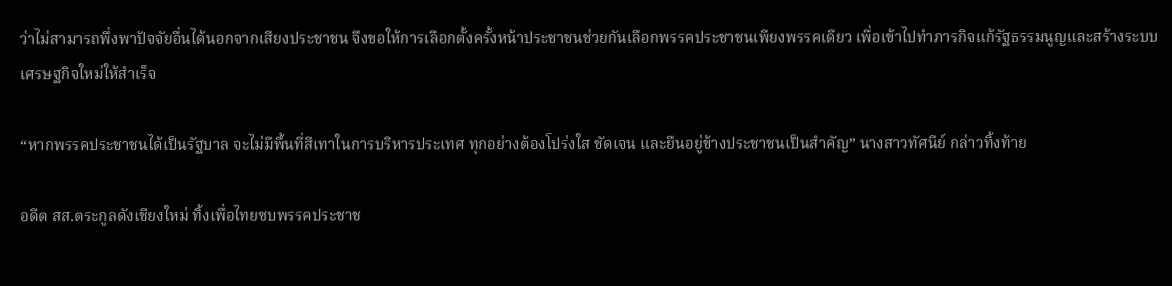ว่าไม่สามารถพึ่งพาปัจจัยอื่นได้นอกจากเสียงประชาชน จึงขอให้การเลือกตั้งครั้งหน้าประชาชนช่วยกันเลือกพรรคประชาชนเพียงพรรคเดียว เพื่อเข้าไปทำภารกิจแก้รัฐธรรมนูญและสร้างระบบเศรษฐกิจใหม่ให้สำเร็จ

“หากพรรคประชาชนได้เป็นรัฐบาล จะไม่มีพื้นที่สีเทาในการบริหารประเทศ ทุกอย่างต้องโปร่งใส ชัดเจน และยืนอยู่ข้างประชาชนเป็นสำคัญ” นางสาวทัศนีย์ กล่าวทิ้งท้าย

อดีต สส.ตระกูลดังเชียงใหม่ ทิ้งเพื่อไทยซบพรรคประชาช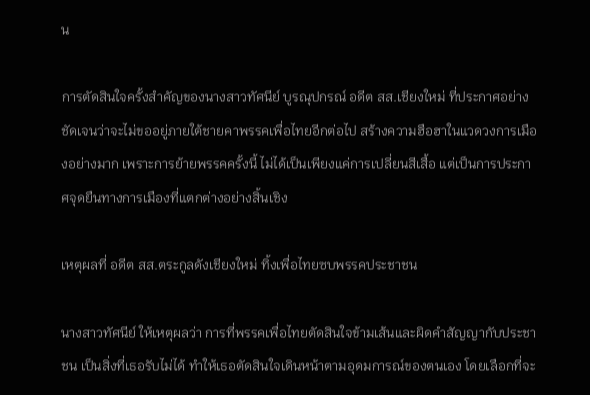น

การตัดสินใจครั้งสำคัญของนางสาวทัศนีย์ บูรณุปกรณ์ อดีต สส.เชียงใหม่ ที่ประกาศอย่างชัดเจนว่าจะไม่ขออยู่ภายใต้ชายคาพรรคเพื่อไทยอีกต่อไป สร้างความฮือฮาในแวดวงการเมืองอย่างมาก เพราะการย้ายพรรคครั้งนี้ ไม่ได้เป็นเพียงแค่การเปลี่ยนสีเสื้อ แต่เป็นการประกาศจุดยืนทางการเมืองที่แตกต่างอย่างสิ้นเชิง

เหตุผลที่ อดีต สส.ตระกูลดังเชียงใหม่ ทิ้งเพื่อไทยซบพรรคประชาชน

นางสาวทัศนีย์ ให้เหตุผลว่า การที่พรรคเพื่อไทยตัดสินใจข้ามเส้นและผิดคำสัญญากับประชาชน เป็นสิ่งที่เธอรับไม่ได้ ทำให้เธอตัดสินใจเดินหน้าตามอุดมการณ์ของตนเอง โดยเลือกที่จะ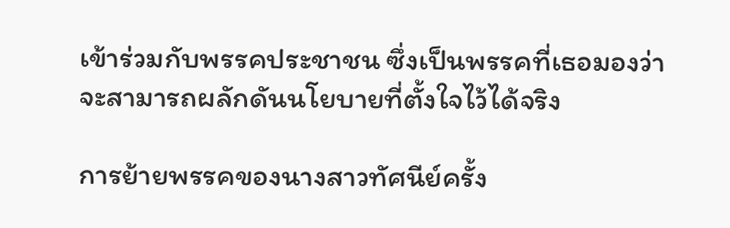เข้าร่วมกับพรรคประชาชน ซึ่งเป็นพรรคที่เธอมองว่าจะสามารถผลักดันนโยบายที่ตั้งใจไว้ได้จริง

การย้ายพรรคของนางสาวทัศนีย์ครั้ง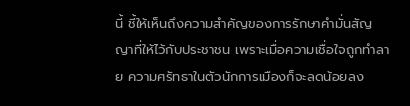นี้ ชี้ให้เห็นถึงความสำคัญของการรักษาคำมั่นสัญญาที่ให้ไว้กับประชาชน เพราะเมื่อความเชื่อใจถูกทำลาย ความศรัทธาในตัวนักการเมืองก็จะลดน้อยลง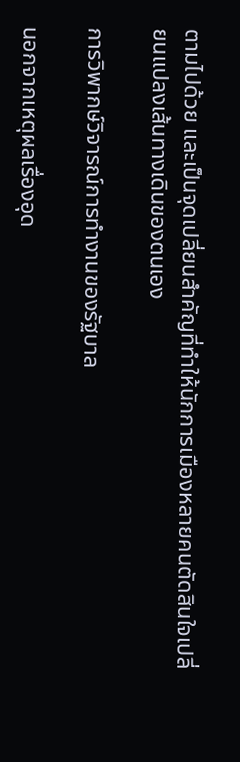ตามไปด้วย และเป็นจุดเปลี่ยนสำคัญที่ทำให้นักการเมืองหลายคนตัดสินใจเปลี่ยนแปลงเส้นทางเดินของตนเอง

การวิพากษ์วิจารณ์การทำงานของรัฐบาล

นอกจากเหตุผลเรื่องอุด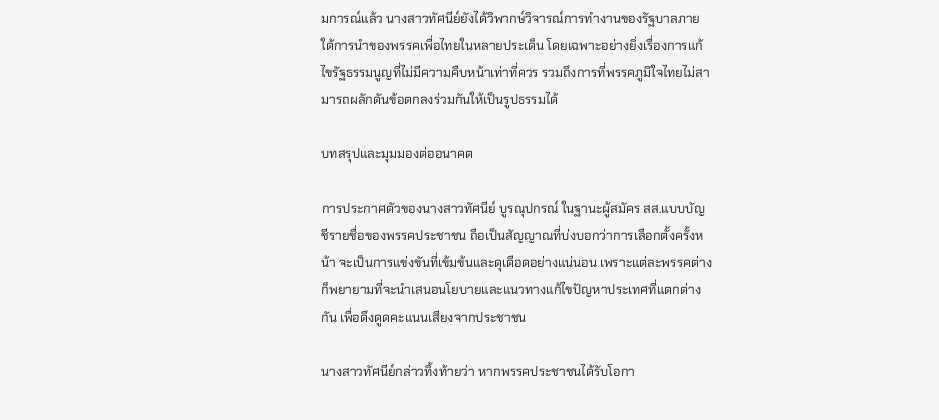มการณ์แล้ว นางสาวทัศนีย์ยังได้วิพากษ์วิจารณ์การทำงานของรัฐบาลภายใต้การนำของพรรคเพื่อไทยในหลายประเด็น โดยเฉพาะอย่างยิ่งเรื่องการแก้ไขรัฐธรรมนูญที่ไม่มีความคืบหน้าเท่าที่ควร รวมถึงการที่พรรคภูมิใจไทยไม่สามารถผลักดันข้อตกลงร่วมกันให้เป็นรูปธรรมได้

บทสรุปและมุมมองต่ออนาคต

การประกาศตัวของนางสาวทัศนีย์ บูรณุปกรณ์ ในฐานะผู้สมัคร สส.แบบบัญชีรายชื่อของพรรคประชาชน ถือเป็นสัญญาณที่บ่งบอกว่าการเลือกตั้งครั้งหน้า จะเป็นการแข่งขันที่เข้มข้นและดุเดือดอย่างแน่นอน เพราะแต่ละพรรคต่างก็พยายามที่จะนำเสนอนโยบายและแนวทางแก้ไขปัญหาประเทศที่แตกต่างกัน เพื่อดึงดูดคะแนนเสียงจากประชาชน

นางสาวทัศนีย์กล่าวทิ้งท้ายว่า หากพรรคประชาชนได้รับโอกา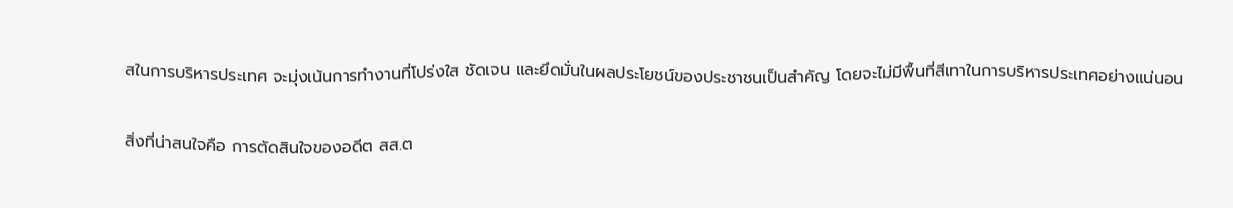สในการบริหารประเทศ จะมุ่งเน้นการทำงานที่โปร่งใส ชัดเจน และยึดมั่นในผลประโยชน์ของประชาชนเป็นสำคัญ โดยจะไม่มีพื้นที่สีเทาในการบริหารประเทศอย่างแน่นอน

สิ่งที่น่าสนใจคือ การตัดสินใจของอดีต สส.ต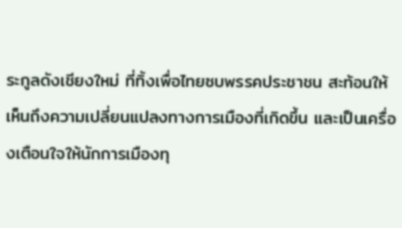ระกูลดังเชียงใหม่ ที่ทิ้งเพื่อไทยซบพรรคประชาชน สะท้อนให้เห็นถึงความเปลี่ยนแปลงทางการเมืองที่เกิดขึ้น และเป็นเครื่องเตือนใจให้นักการเมืองทุ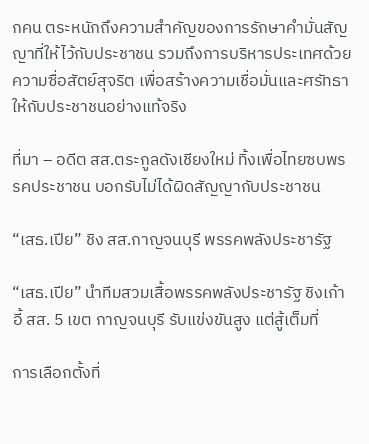กคน ตระหนักถึงความสำคัญของการรักษาคำมั่นสัญญาที่ให้ไว้กับประชาชน รวมถึงการบริหารประเทศด้วยความซื่อสัตย์สุจริต เพื่อสร้างความเชื่อมั่นและศรัทธาให้กับประชาชนอย่างแท้จริง

ที่มา – อดีต สส.ตระกูลดังเชียงใหม่ ทิ้งเพื่อไทยซบพรรคประชาชน บอกรับไม่ได้ผิดสัญญากับประชาชน

“เสธ.เปีย” ชิง สส.กาญจนบุรี พรรคพลังประชารัฐ

“เสธ.เปีย” นำทีมสวมเสื้อพรรคพลังประชารัฐ ชิงเก้าอี้ สส. 5 เขต กาญจนบุรี รับแข่งขันสูง แต่สู้เต็มที่

การเลือกตั้งที่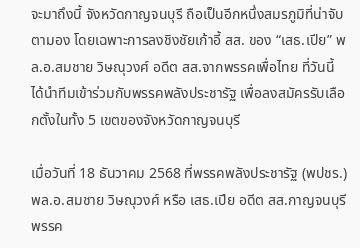จะมาถึงนี้ จังหวัดกาญจนบุรี ถือเป็นอีกหนึ่งสมรภูมิที่น่าจับตามอง โดยเฉพาะการลงชิงชัยเก้าอี้ สส. ของ “เสธ.เปีย” พล.อ.สมชาย วิษณุวงศ์ อดีต สส.จากพรรคเพื่อไทย ที่วันนี้ได้นำทีมเข้าร่วมกับพรรคพลังประชารัฐ เพื่อลงสมัครรับเลือกตั้งในทั้ง 5 เขตของจังหวัดกาญจนบุรี

เมื่อวันที่ 18 ธันวาคม 2568 ที่พรรคพลังประชารัฐ (พปชร.) พล.อ.สมชาย วิษณุวงศ์ หรือ เสธ.เปีย อดีต สส.กาญจนบุรี พรรค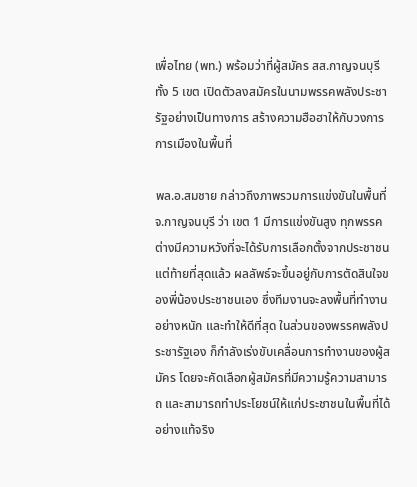เพื่อไทย (พท.) พร้อมว่าที่ผู้สมัคร สส.กาญจนบุรี ทั้ง 5 เขต เปิดตัวลงสมัครในนามพรรคพลังประชารัฐอย่างเป็นทางการ สร้างความฮือฮาให้กับวงการการเมืองในพื้นที่

พล.อ.สมชาย กล่าวถึงภาพรวมการแข่งขันในพื้นที่ จ.กาญจนบุรี ว่า เขต 1 มีการแข่งขันสูง ทุกพรรคต่างมีความหวังที่จะได้รับการเลือกตั้งจากประชาชน แต่ท้ายที่สุดแล้ว ผลลัพธ์จะขึ้นอยู่กับการตัดสินใจของพี่น้องประชาชนเอง ซึ่งทีมงานจะลงพื้นที่ทำงานอย่างหนัก และทำให้ดีที่สุด ในส่วนของพรรคพลังประชารัฐเอง ก็กำลังเร่งขับเคลื่อนการทำงานของผู้สมัคร โดยจะคัดเลือกผู้สมัครที่มีความรู้ความสามารถ และสามารถทำประโยชน์ให้แก่ประชาชนในพื้นที่ได้อย่างแท้จริง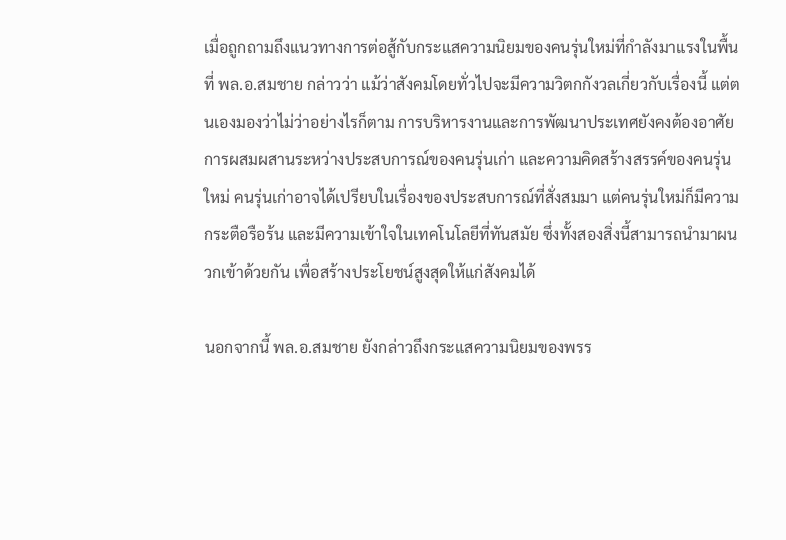เมื่อถูกถามถึงแนวทางการต่อสู้กับกระแสความนิยมของคนรุ่นใหม่ที่กำลังมาแรงในพื้นที่ พล.อ.สมชาย กล่าวว่า แม้ว่าสังคมโดยทั่วไปจะมีความวิตกกังวลเกี่ยวกับเรื่องนี้ แต่ตนเองมองว่าไม่ว่าอย่างไรก็ตาม การบริหารงานและการพัฒนาประเทศยังคงต้องอาศัยการผสมผสานระหว่างประสบการณ์ของคนรุ่นเก่า และความคิดสร้างสรรค์ของคนรุ่นใหม่ คนรุ่นเก่าอาจได้เปรียบในเรื่องของประสบการณ์ที่สั่งสมมา แต่คนรุ่นใหม่ก็มีความกระตือรือร้น และมีความเข้าใจในเทคโนโลยีที่ทันสมัย ซึ่งทั้งสองสิ่งนี้สามารถนำมาผนวกเข้าด้วยกัน เพื่อสร้างประโยชน์สูงสุดให้แก่สังคมได้

นอกจากนี้ พล.อ.สมชาย ยังกล่าวถึงกระแสความนิยมของพรร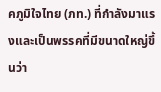คภูมิใจไทย (ภท.) ที่กำลังมาแรงและเป็นพรรคที่มีขนาดใหญ่ขึ้นว่า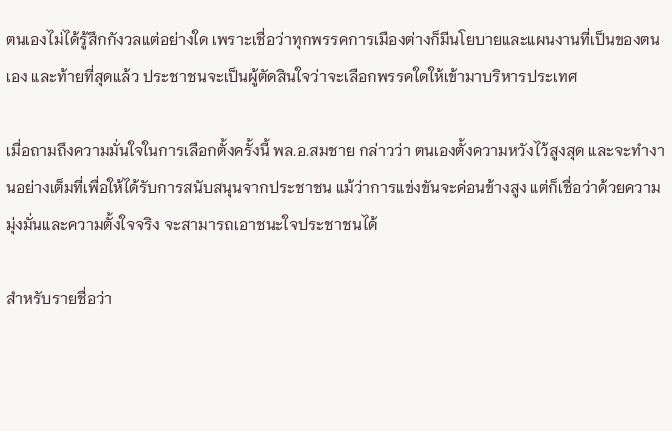ตนเองไม่ได้รู้สึกกังวลแต่อย่างใด เพราะเชื่อว่าทุกพรรคการเมืองต่างก็มีนโยบายและแผนงานที่เป็นของตนเอง และท้ายที่สุดแล้ว ประชาชนจะเป็นผู้ตัดสินใจว่าจะเลือกพรรคใดให้เข้ามาบริหารประเทศ

เมื่อถามถึงความมั่นใจในการเลือกตั้งครั้งนี้ พล.อ.สมชาย กล่าวว่า ตนเองตั้งความหวังไว้สูงสุด และจะทำงานอย่างเต็มที่เพื่อให้ได้รับการสนับสนุนจากประชาชน แม้ว่าการแข่งขันจะค่อนข้างสูง แต่ก็เชื่อว่าด้วยความมุ่งมั่นและความตั้งใจจริง จะสามารถเอาชนะใจประชาชนได้

สำหรับรายชื่อว่า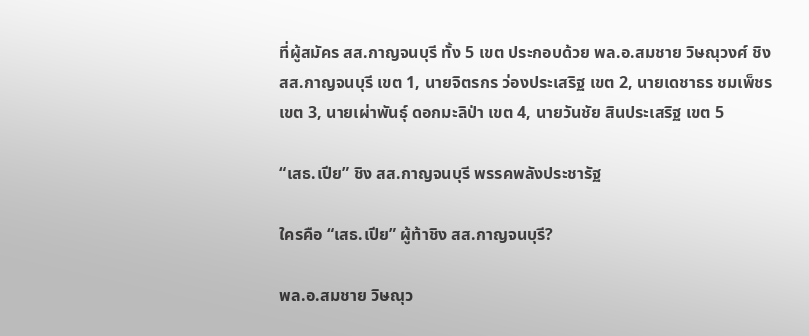ที่ผู้สมัคร สส.กาญจนบุรี ทั้ง 5 เขต ประกอบด้วย พล.อ.สมชาย วิษณุวงศ์ ชิง สส.กาญจนบุรี เขต 1, นายจิตรกร ว่องประเสริฐ เขต 2, นายเดชาธร ชมเพ็ชร เขต 3, นายเผ่าพันธุ์ ดอกมะลิป่า เขต 4, นายวันชัย สินประเสริฐ เขต 5

“เสธ.เปีย” ชิง สส.กาญจนบุรี พรรคพลังประชารัฐ

ใครคือ “เสธ.เปีย” ผู้ท้าชิง สส.กาญจนบุรี?

พล.อ.สมชาย วิษณุว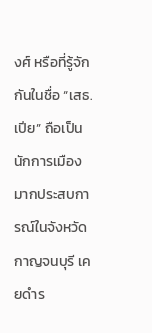งศ์ หรือที่รู้จักกันในชื่อ “เสธ.เปีย” ถือเป็นนักการเมืองมากประสบการณ์ในจังหวัดกาญจนบุรี เคยดำร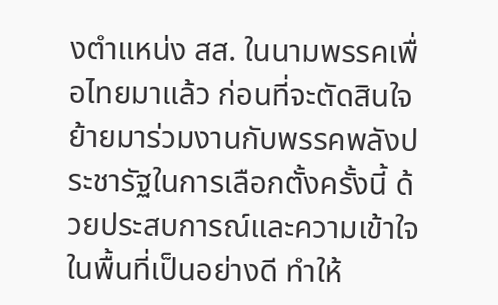งตำแหน่ง สส. ในนามพรรคเพื่อไทยมาแล้ว ก่อนที่จะตัดสินใจย้ายมาร่วมงานกับพรรคพลังประชารัฐในการเลือกตั้งครั้งนี้ ด้วยประสบการณ์และความเข้าใจในพื้นที่เป็นอย่างดี ทำให้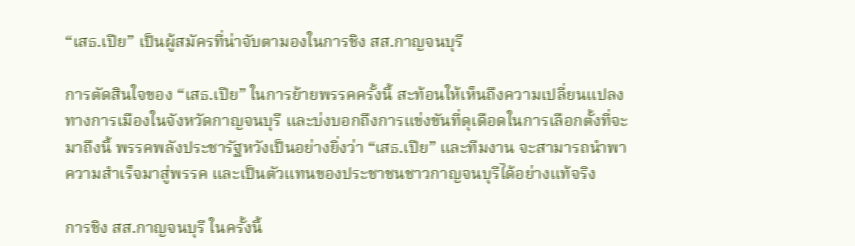“เสธ.เปีย” เป็นผู้สมัครที่น่าจับตามองในการชิง สส.กาญจนบุรี

การตัดสินใจของ “เสธ.เปีย” ในการย้ายพรรคครั้งนี้ สะท้อนให้เห็นถึงความเปลี่ยนแปลงทางการเมืองในจังหวัดกาญจนบุรี และบ่งบอกถึงการแข่งขันที่ดุเดือดในการเลือกตั้งที่จะมาถึงนี้ พรรคพลังประชารัฐหวังเป็นอย่างยิ่งว่า “เสธ.เปีย” และทีมงาน จะสามารถนำพาความสำเร็จมาสู่พรรค และเป็นตัวแทนของประชาชนชาวกาญจนบุรีได้อย่างแท้จริง

การชิง สส.กาญจนบุรี ในครั้งนี้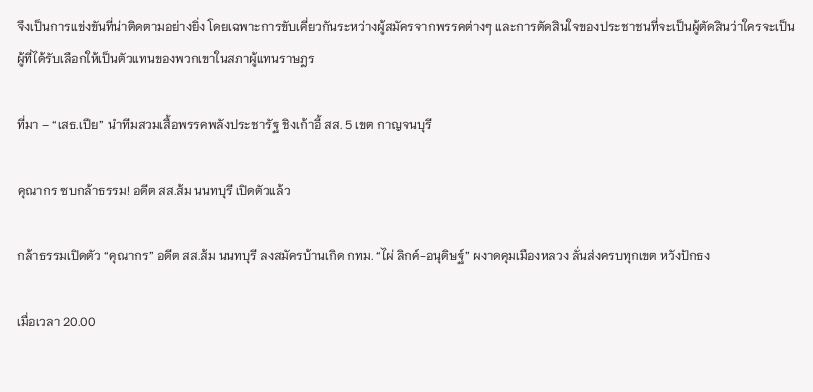จึงเป็นการแข่งขันที่น่าติดตามอย่างยิ่ง โดยเฉพาะการขับเคี่ยวกันระหว่างผู้สมัครจากพรรคต่างๆ และการตัดสินใจของประชาชนที่จะเป็นผู้ตัดสินว่าใครจะเป็นผู้ที่ได้รับเลือกให้เป็นตัวแทนของพวกเขาในสภาผู้แทนราษฎร

ที่มา – “เสธ.เปีย” นำทีมสวมเสื้อพรรคพลังประชารัฐ ชิงเก้าอี้ สส. 5 เขต กาญจนบุรี

คุณากร ซบกล้าธรรม! อดีต สส.ส้ม นนทบุรี เปิดตัวแล้ว

กล้าธรรมเปิดตัว “คุณากร” อดีต สส.ส้ม นนทบุรี ลงสมัครบ้านเกิด กทม. “ไผ่ ลิกค์-อนุดิษฐ์” ผงาดคุมเมืองหลวง ลั่นส่งครบทุกเขต หวังปักธง

เมื่อเวลา 20.00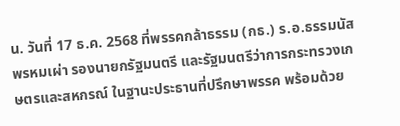น. วันที่ 17 ธ.ค. 2568 ที่พรรคกล้าธรรม (กธ.) ร.อ.ธรรมนัส พรหมเผ่า รองนายกรัฐมนตรี และรัฐมนตรีว่าการกระทรวงเกษตรและสหกรณ์ ในฐานะประธานที่ปรึกษาพรรค พร้อมด้วย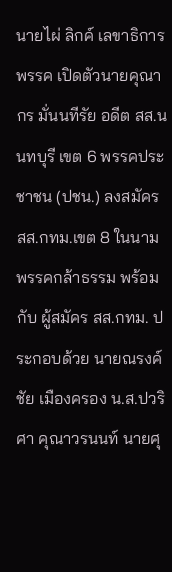นายไผ่ ลิกค์ เลขาธิการพรรค เปิดตัวนายคุณากร มั่นนทีรัย อดีต สส.นนทบุรี เขต 6 พรรคประชาชน (ปชน.) ลงสมัคร สส.กทม.เขต 8 ในนามพรรคกล้าธรรม พร้อมกับ ผู้สมัคร สส.กทม. ประกอบด้วย นายณรงค์ชัย เมืองครอง น.ส.ปวริศา คุณาวรนนท์ นายศุ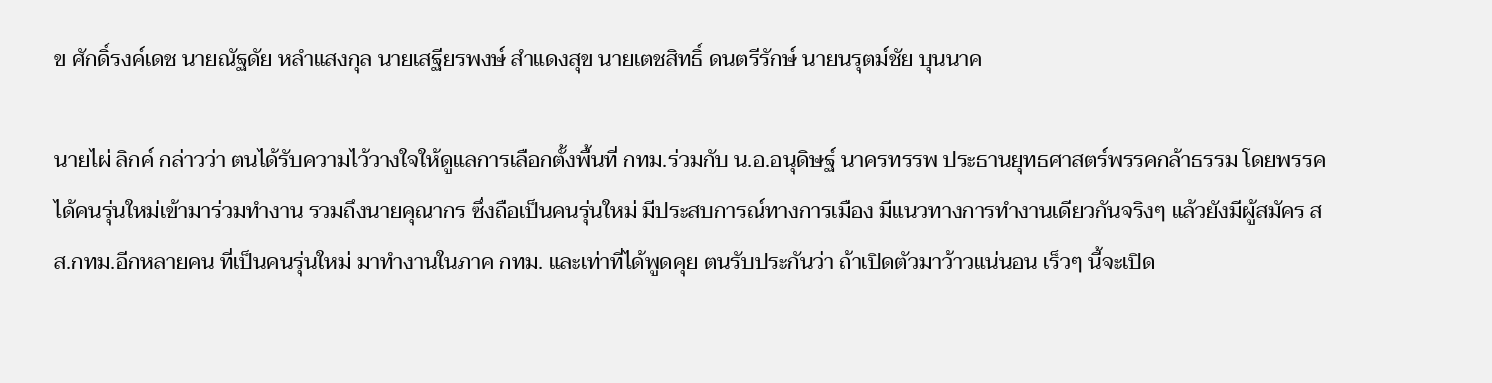ข ศักดิ์รงค์เดช นายณัฐดัย หลำแสงกุล นายเสฐียรพงษ์ สำแดงสุข นายเตชสิทธิ์ ดนตรีรักษ์ นายนรุตม์ชัย บุนนาค

นายไผ่ ลิกค์ กล่าวว่า ตนได้รับความไว้วางใจให้ดูแลการเลือกตั้งพื้นที่ กทม.ร่วมกับ น.อ.อนุดิษฐ์ นาครทรรพ ประธานยุทธศาสตร์พรรคกล้าธรรม โดยพรรคได้คนรุ่นใหม่เข้ามาร่วมทำงาน รวมถึงนายคุณากร ซึ่งถือเป็นคนรุ่นใหม่ มีประสบการณ์ทางการเมือง มีแนวทางการทำงานเดียวกันจริงๆ แล้วยังมีผู้สมัคร สส.กทม.อีกหลายคน ที่เป็นคนรุ่นใหม่ มาทำงานในภาค กทม. และเท่าที่ได้พูดคุย ตนรับประกันว่า ถ้าเปิดตัวมาว้าวแน่นอน เร็วๆ นี้จะเปิด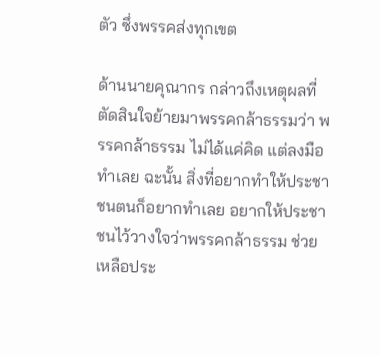ตัว ซึ่งพรรคส่งทุกเขต

ด้านนายคุณากร กล่าวถึงเหตุผลที่ตัดสินใจย้ายมาพรรคกล้าธรรมว่า พรรคกล้าธรรม ไม่ได้แค่คิด แต่ลงมือทำเลย ฉะนั้น สิ่งที่อยากทำให้ประชาชนตนก็อยากทำเลย อยากให้ประชาชนไว้วางใจว่าพรรคกล้าธรรม ช่วยเหลือประ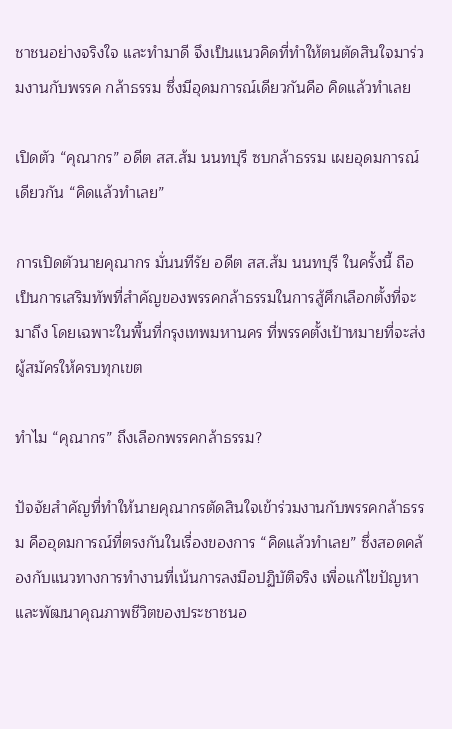ชาชนอย่างจริงใจ และทำมาดี จึงเป็นแนวคิดที่ทำให้ตนตัดสินใจมาร่วมงานกับพรรค กล้าธรรม ซึ่งมีอุดมการณ์เดียวกันคือ คิดแล้วทำเลย

เปิดตัว “คุณากร” อดีต สส.ส้ม นนทบุรี ซบกล้าธรรม เผยอุดมการณ์เดียวกัน “คิดแล้วทำเลย”

การเปิดตัวนายคุณากร มั่นนทีรัย อดีต สส.ส้ม นนทบุรี ในครั้งนี้ ถือเป็นการเสริมทัพที่สำคัญของพรรคกล้าธรรมในการสู้ศึกเลือกตั้งที่จะมาถึง โดยเฉพาะในพื้นที่กรุงเทพมหานคร ที่พรรคตั้งเป้าหมายที่จะส่งผู้สมัครให้ครบทุกเขต

ทำไม “คุณากร” ถึงเลือกพรรคกล้าธรรม?

ปัจจัยสำคัญที่ทำให้นายคุณากรตัดสินใจเข้าร่วมงานกับพรรคกล้าธรรม คืออุดมการณ์ที่ตรงกันในเรื่องของการ “คิดแล้วทำเลย” ซึ่งสอดคล้องกับแนวทางการทำงานที่เน้นการลงมือปฏิบัติจริง เพื่อแก้ไขปัญหาและพัฒนาคุณภาพชีวิตของประชาชนอ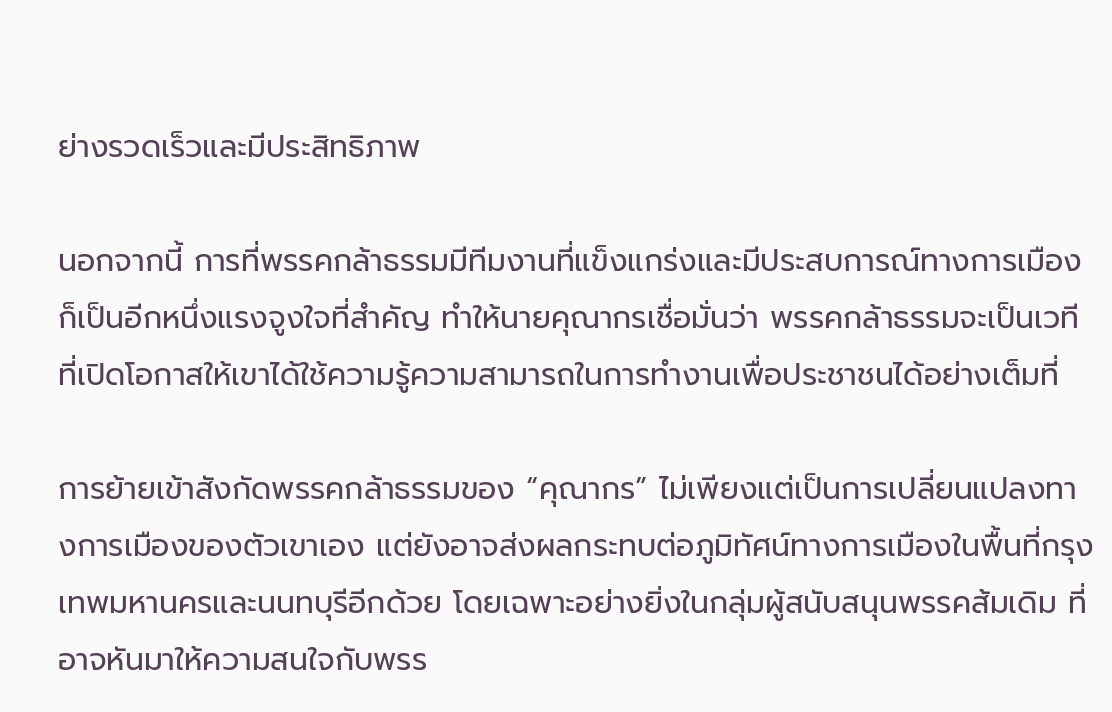ย่างรวดเร็วและมีประสิทธิภาพ

นอกจากนี้ การที่พรรคกล้าธรรมมีทีมงานที่แข็งแกร่งและมีประสบการณ์ทางการเมือง ก็เป็นอีกหนึ่งแรงจูงใจที่สำคัญ ทำให้นายคุณากรเชื่อมั่นว่า พรรคกล้าธรรมจะเป็นเวทีที่เปิดโอกาสให้เขาได้ใช้ความรู้ความสามารถในการทำงานเพื่อประชาชนได้อย่างเต็มที่

การย้ายเข้าสังกัดพรรคกล้าธรรมของ “คุณากร” ไม่เพียงแต่เป็นการเปลี่ยนแปลงทางการเมืองของตัวเขาเอง แต่ยังอาจส่งผลกระทบต่อภูมิทัศน์ทางการเมืองในพื้นที่กรุงเทพมหานครและนนทบุรีอีกด้วย โดยเฉพาะอย่างยิ่งในกลุ่มผู้สนับสนุนพรรคส้มเดิม ที่อาจหันมาให้ความสนใจกับพรร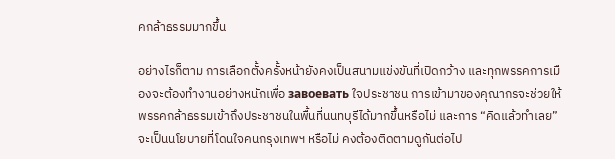คกล้าธรรมมากขึ้น

อย่างไรก็ตาม การเลือกตั้งครั้งหน้ายังคงเป็นสนามแข่งขันที่เปิดกว้าง และทุกพรรคการเมืองจะต้องทำงานอย่างหนักเพื่อ завоевать ใจประชาชน การเข้ามาของคุณากรจะช่วยให้พรรคกล้าธรรมเข้าถึงประชาชนในพื้นที่นนทบุรีได้มากขึ้นหรือไม่ และการ “คิดแล้วทำเลย” จะเป็นนโยบายที่โดนใจคนกรุงเทพฯ หรือไม่ คงต้องติดตามดูกันต่อไป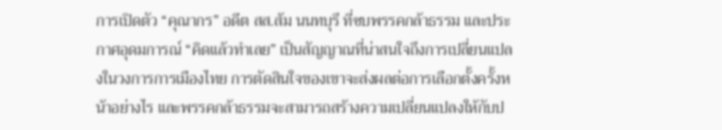การเปิดตัว “คุณากร” อดีต สส.ส้ม นนทบุรี ที่ซบพรรคกล้าธรรม และประกาศอุดมการณ์ “คิดแล้วทำเลย” เป็นสัญญาณที่น่าสนใจถึงการเปลี่ยนแปลงในวงการการเมืองไทย การตัดสินใจของเขาจะส่งผลต่อการเลือกตั้งครั้งหน้าอย่างไร และพรรคกล้าธรรมจะสามารถสร้างความเปลี่ยนแปลงให้กับป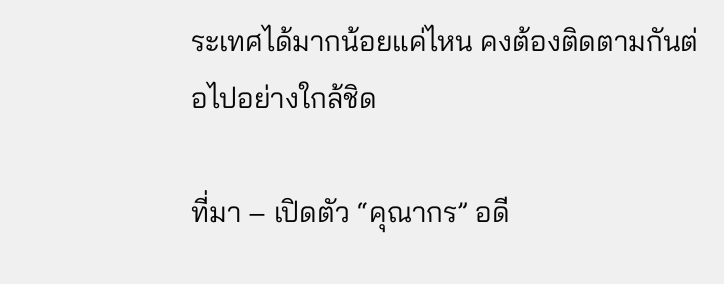ระเทศได้มากน้อยแค่ไหน คงต้องติดตามกันต่อไปอย่างใกล้ชิด

ที่มา – เปิดตัว “คุณากร” อดี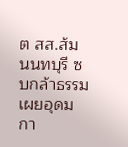ต สส.ส้ม นนทบุรี ซบกล้าธรรม เผยอุดมกา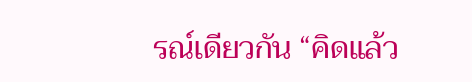รณ์เดียวกัน “คิดแล้ว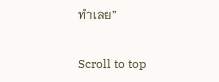ทำเลย”

Scroll to top